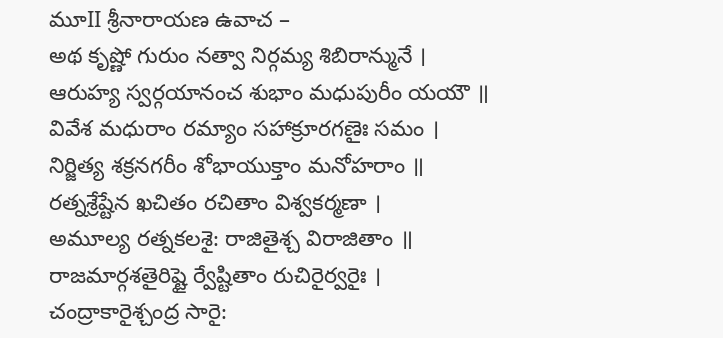మూII శ్రీనారాయణ ఉవాచ –
అథ కృష్ణో గురుం నత్వా నిర్గమ్య శిబిరాన్మునే ।
ఆరుహ్య స్వర్గయానంచ శుభాం మధుపురీం యయౌ ॥
వివేశ మధురాం రమ్యాం సహాక్రూరగణైః సమం ।
నిర్జిత్య శక్రనగరీం శోభాయుక్తాం మనోహరాం ॥
రత్నశ్రేష్టేన ఖచితం రచితాం విశ్వకర్మణా ।
అమూల్య రత్నకలశై: రాజితైశ్చ విరాజితాం ॥
రాజమార్గశతైరిష్టై ర్వేష్టితాం రుచిరైర్వరైః ।
చంద్రాకారైశ్చంద్ర సారై: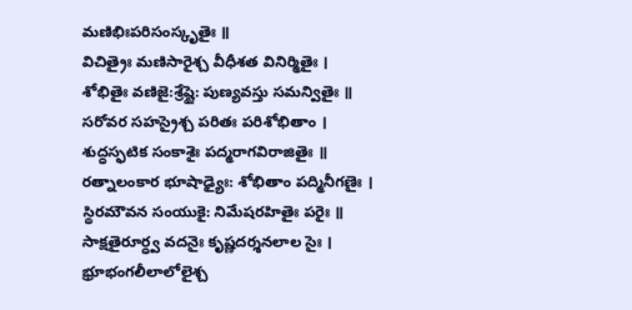మణిభిఃపరిసంస్కృతైః ॥
విచిత్రైః మణిసారైశ్చ వీధీశత వినిర్మితైః ।
శోభితైః వణిజై:శ్రేష్టై: పుణ్యవస్తు సమన్వితైః ॥
సరోవర సహస్రైశ్చ పరితః పరిశోభితాం ।
శుద్ధస్ఫటిక సంకాశైః పద్మరాగవిరాజితైః ॥
రత్నాలంకార భూషాఢ్యైః: శోభితాం పద్మినీగణైః ।
స్థిరమౌవన సంయుకై: నిమేషరహితైః పరైః ॥
సాక్షతైరూర్ధ్వ వదనైః కృష్ణదర్శనలాల సైః ।
భ్రూభంగలీలాలోలైశ్చ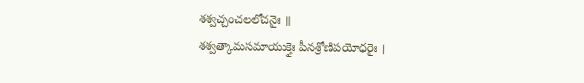శశ్వచ్చంచలలోచనైః ॥
శశ్వత్కామసమాయుక్తైః పీనశ్రోణిపయోధరైః ।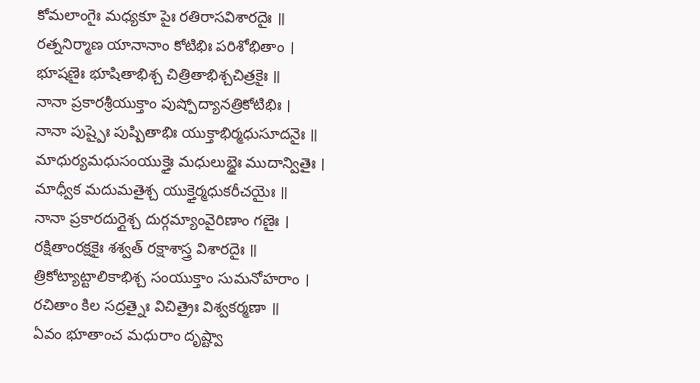కోమలాంగైః మధ్యకూ పైః రతిరాసవిశారదైః ॥
రత్ననిర్మాణ యానానాం కోటిభిః పరిశోభితాం ।
భూషణైః భూషితాభిశ్చ చిత్రితాభిశ్చచిత్రకైః ॥
నానా ప్రకారశ్రీయుక్తాం పుష్పోద్యానత్రికోటిభిః ।
నానా పుష్పైః పుష్పితాభిః యుక్తాభిర్మధుసూదనైః ॥
మాధుర్యమధుసంయుక్తైః మధులుబ్ధైః ముదాన్వితైః ।
మాధ్వీక మదుమతైశ్చ యుక్తైర్మధుకరీచయైః ॥
నానా ప్రకారదుర్గైశ్చ దుర్గమ్యాంవైరిణాం గణైః ।
రక్షితాంరక్షకైః శశ్వత్ రక్షాశాస్త్ర విశారదైః ॥
త్రికోట్యాట్టాలికాభిశ్చ సంయుక్తాం సుమనోహరాం ।
రచితాం కిల సద్రత్నైః విచిత్రైః విశ్వకర్మణా ॥
ఏవం భూతాంచ మధురాం దృష్ట్వా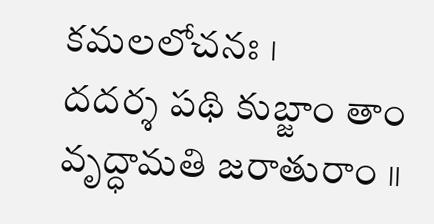కమలలోచనః ।
దదర్శ పథి కుబ్జాం తాం వృద్ధామతి జరాతురాం ॥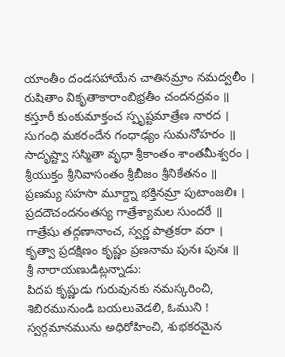యాంతీం దండసహాయేన చాతినమ్రాం నమద్వలీం ।
రుషితాం వికృతాకారాంబిభ్రతీం చందనద్రవం ॥
కస్తూరీ కుంకుమాక్తంచ స్పృష్టమాత్రేణ నారద ।
సుగంధి మకరందేన గంధాఢ్యం సుమనోహరం ॥
సాదృష్ట్వా సస్మితా వృధా శ్రీకాంతం శాంతమీశ్వరం ।
శ్రీయుక్తం శ్రీనివాసంతం శ్రీబీజం శ్రీనికేతనం ॥
ప్రణమ్య సహసా మూర్ద్నా భక్తినమ్రా పుటాంజలిః ।
ప్రదదౌచందనంతస్య గాత్రేశ్యామల సుందరే ॥
గాత్రేషు తద్గణానాంచ, స్వర్ణ పాత్రకరా వరా ।
కృత్వా ప్రదక్షిణం కృష్ణం ప్రణనామ పునః పునః ॥
శ్రీ నారాయణుడిట్లన్నాడు:
పిదప కృష్ణుడు గురువునకు నమస్కరించి, శిబిరమునుండి బయలువెడలి, ఓముని ! స్వర్గమానమును అధిరోహించి, శుభకరమైన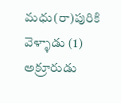మధు(రా)పురికి వెళ్ళాడు (1) అక్రూరుడు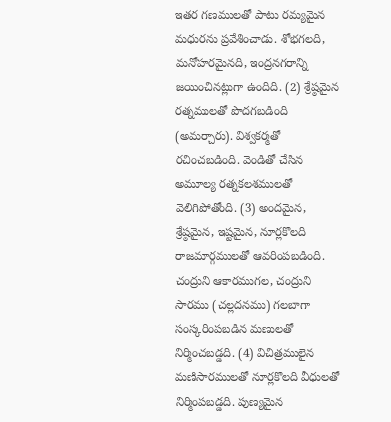ఇతర గణములతో పాటు రమ్యమైన మధురను ప్రవేశించాడు. శోభగలది, మనోహరమైనది, ఇంద్రనగరాన్ని జయించినట్లుగా ఉందిది. (2) శ్రేష్ఠమైన రత్నములతో పొదగబడింది (అమర్చారు). విశ్వకర్మతో రచించబడింది. వెండితో చేసిన అమూల్య రత్నకలశములతో వెలిగిపోతోంది. (3) అందమైన, శ్రేష్ఠమైన, ఇష్టమైన, నూర్లకొలది రాజమార్గములతో ఆవరింపబడింది. చంద్రుని ఆకారముగల, చంద్రుని సారము (చల్లదనము) గలబాగా సంస్కరింపబడిన మణులతో నిర్మించబడ్డది. (4) విచిత్రములైన మణిసారములతో నూర్లకొలది వీధులతో నిర్మింపబడ్డది. పుణ్యమైన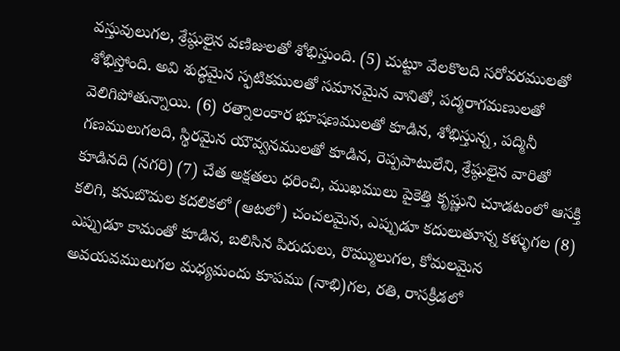వస్తువులుగల, శ్రేష్ఠులైన వణిజులతో శోభిస్తుంది. (5) చుట్టూ వేలకొలది సరోవరములతో శోభిస్తోంది. అవి శుద్ధమైన స్ఫటికములతో సమానమైన వానితో, పద్మరాగమణులతో వెలిగిపోతున్నాయి. (6) రత్నాలంకార భూషణములతో కూడిన, శోభిస్తున్న, పద్మినీ గణములుగలది, స్థిరమైన యౌవ్వనములతో కూడిన, రెప్పపాటులేని, శ్రేష్ఠులైన వారితో కూడినది (నగరి) (7) చేత అక్షతలు ధరించి, ముఖములు పైకెత్తి కృష్ణుని చూడటంలో ఆసక్తి కలిగి, కనుబొమల కదలికలో (ఆటలో) చంచలమైన, ఎప్పుడూ కదులుతూన్న కళ్ళుగల (8) ఎప్పుడూ కామంతో కూడిన, బలిసిన పిరుదులు, రొమ్ములుగల, కోమలమైన అవయవములుగల మధ్యమందు కూపము (నాభి)గల, రతి, రాసక్రీడలో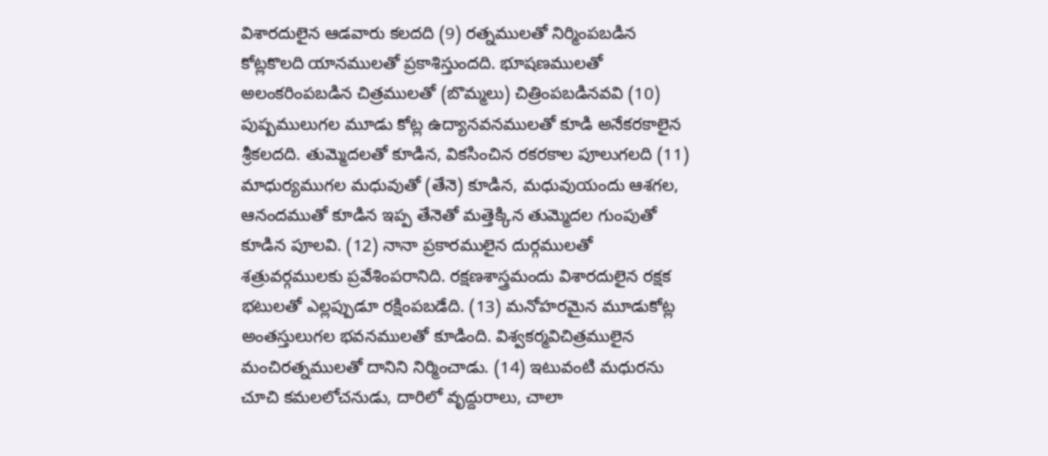విశారదులైన ఆడవారు కలదది (9) రత్నములతో నిర్మింపబడిన కోట్లకొలది యానములతో ప్రకాశిస్తుందది. భూషణములతో అలంకరింపబడిన చిత్రములతో (బొమ్మలు) చిత్రింపబడినవవి (10) పుష్పములుగల మూడు కోట్ల ఉద్యానవనములతో కూడి అనేకరకాలైన శ్రీకలదది. తుమ్మెదలతో కూడిన, వికసించిన రకరకాల పూలుగలది (11) మాధుర్యముగల మధువుతో (తేనె) కూడిన, మధువుయందు ఆశగల, ఆనందముతో కూడిన ఇప్ప తేనెతో మత్తెక్కిన తుమ్మెదల గుంపుతో కూడిన పూలవి. (12) నానా ప్రకారములైన దుర్గములతో శత్రువర్గములకు ప్రవేశింపరానిది. రక్షణశాస్త్రమందు విశారదులైన రక్షక భటులతో ఎల్లప్పుడూ రక్షింపబడేది. (13) మనోహరమైన మూడుకోట్ల అంతస్తులుగల భవనములతో కూడింది. విశ్వకర్మవిచిత్రములైన మంచిరత్నములతో దానిని నిర్మించాడు. (14) ఇటువంటి మధురను చూచి కమలలోచనుడు, దారిలో వృద్దురాలు, చాలా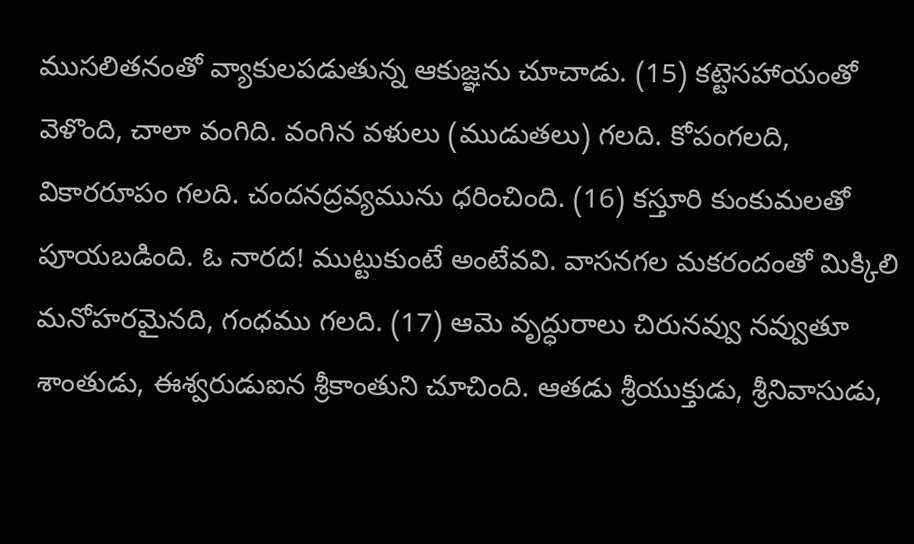ముసలితనంతో వ్యాకులపడుతున్న ఆకుజ్ఞను చూచాడు. (15) కట్టెసహాయంతో వెళొంది, చాలా వంగిది. వంగిన వళులు (ముడుతలు) గలది. కోపంగలది, వికారరూపం గలది. చందనద్రవ్యమును ధరించింది. (16) కస్తూరి కుంకుమలతో పూయబడింది. ఓ నారద! ముట్టుకుంటే అంటేవవి. వాసనగల మకరందంతో మిక్కిలి మనోహరమైనది, గంధము గలది. (17) ఆమె వృద్ధురాలు చిరునవ్వు నవ్వుతూ శాంతుడు, ఈశ్వరుడుఐన శ్రీకాంతుని చూచింది. ఆతడు శ్రీయుక్తుడు, శ్రీనివాసుడు,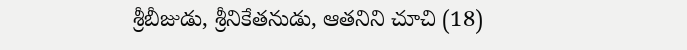శ్రీబీజుడు, శ్రీనికేతనుడు, ఆతనిని చూచి (18)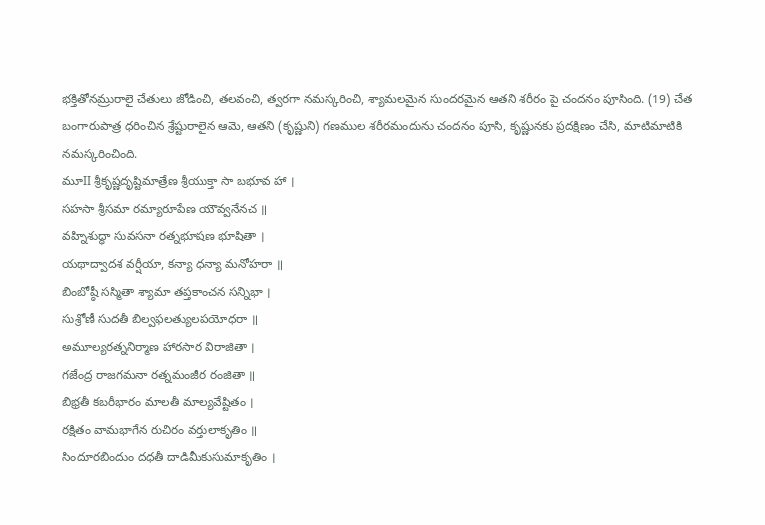భక్తితోనమ్రురాలై చేతులు జోడించి, తలవంచి, త్వరగా నమస్కరించి, శ్యామలమైన సుందరమైన ఆతని శరీరం పై చందనం పూసింది. (19) చేత బంగారుపాత్ర ధరించిన శ్రేష్టురాలైన ఆమె, ఆతని (కృష్ణుని) గణముల శరీరమందును చందనం పూసి, కృష్ణునకు ప్రదక్షిణం చేసి, మాటిమాటికి నమస్కరించింది.
మూII శ్రీకృష్ణదృష్టిమాత్రేణ శ్రీయుక్తా సా బభూవ హా ।
సహసా శ్రీసమా రమ్యారూపేణ యౌవ్వనేనచ ॥
వహ్నిశుద్ధా సువసనా రత్నభూషణ భూషితా ।
యథాద్వాదశ వర్షీయా, కన్యా ధన్యా మనోహరా ॥
బింబోష్ఠీ సస్మితా శ్యామా తప్తకాంచన సన్నిభా ।
సుశ్రోణీ సుదతీ బిల్వఫలత్యులపయోధరా ॥
అమూల్యరత్ననిర్మాణ హారసార విరాజితా ।
గజేంద్ర రాజగమనా రత్నమంజీర రంజితా ॥
బిభ్రతీ కబరీభారం మాలతీ మాల్యవేష్టితం ।
రక్షితం వామభాగేన రుచిరం వర్తులాకృతిం ॥
సిందూరబిందుం దధతీ దాడిమీకుసుమాకృతిం ।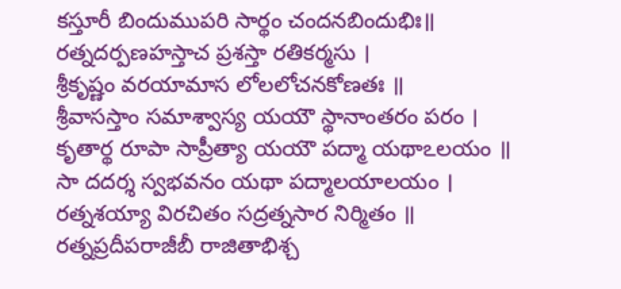కస్తూరీ బిందుముపరి సార్థం చందనబిందుభిః॥
రత్నదర్పణహస్తాచ ప్రశస్తా రతికర్మసు ।
శ్రీకృష్ణం వరయామాస లోలలోచనకోణతః ॥
శ్రీవాసస్తాం సమాశ్వాస్య యయౌ స్థానాంతరం పరం ।
కృతార్థ రూపా సాప్రీత్యా యయౌ పద్మా యథాఽలయం ॥
సా దదర్శ స్వభవనం యథా పద్మాలయాలయం ।
రత్నశయ్యా విరచితం సద్రత్నసార నిర్మితం ॥
రత్నప్రదీపరాజీబీ రాజితాభిశ్చ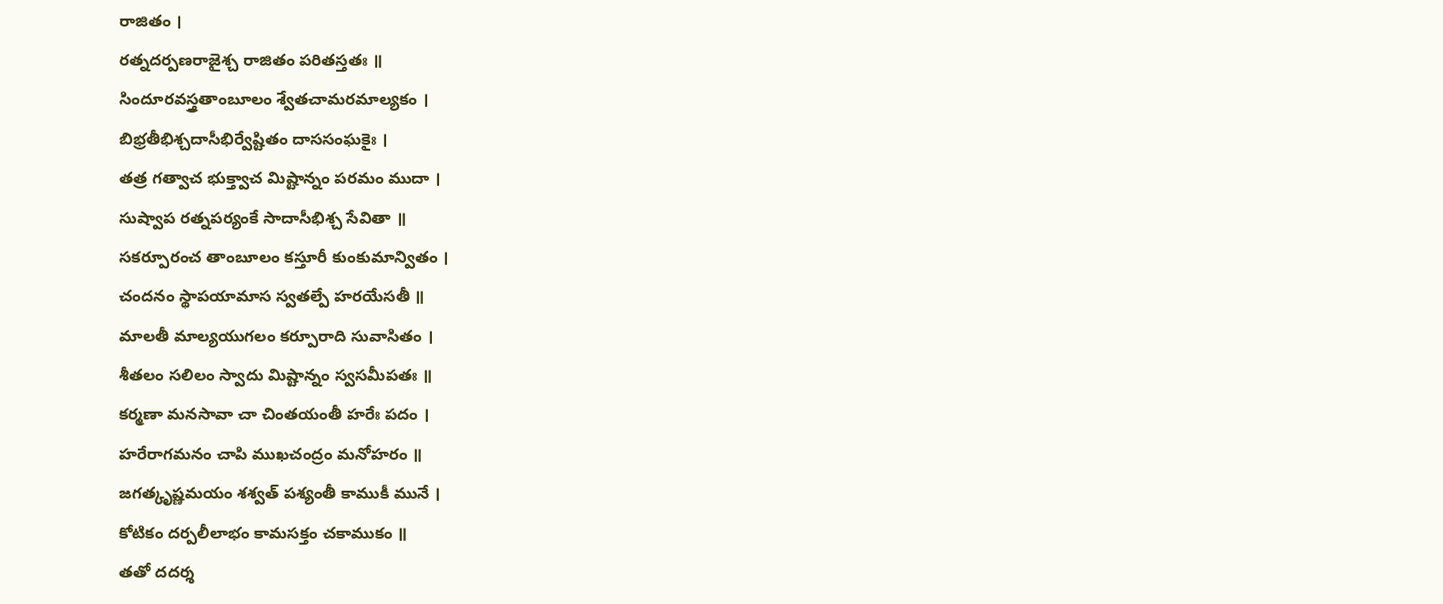రాజితం ।
రత్నదర్పణరాజైశ్చ రాజితం పరితస్తతః ॥
సిందూరవస్త్రతాంబూలం శ్వేతచామరమాల్యకం ।
బిభ్రతీభిశ్చదాసీభిర్వేష్టితం దాససంఘకైః ।
తత్ర గత్వాచ భుక్త్వాచ మిష్టాన్నం పరమం ముదా ।
సుష్వాప రత్నపర్యంకే సాదాసీభిశ్చ సేవితా ॥
సకర్పూరంచ తాంబూలం కస్తూరీ కుంకుమాన్వితం ।
చందనం స్థాపయామాస స్వతల్పే హరయేసతీ ॥
మాలతీ మాల్యయుగలం కర్పూరాది సువాసితం ।
శీతలం సలిలం స్వాదు మిష్టాన్నం స్వసమీపతః ॥
కర్మణా మనసావా చా చింతయంతీ హరేః పదం ।
హరేరాగమనం చాపి ముఖచంద్రం మనోహరం ॥
జగత్కృష్ణమయం శశ్వత్ పశ్యంతీ కాముకీ మునే ।
కోటికం దర్పలీలాభం కామసక్తం చకాముకం ॥
తతో దదర్శ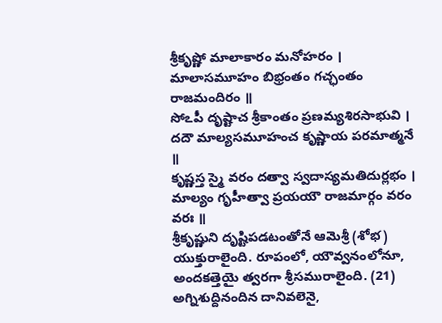శ్రీకృష్ణో మాలాకారం మనోహరం ।
మాలాసమూహం బిభ్రంతం గచ్ఛంతం రాజమందిరం ॥
సోఽపీ దృష్టాచ శ్రీకాంతం ప్రణమ్యశిరసాభువి ।
దదౌ మాల్యసమూహంచ కృష్ణాయ పరమాత్మనే ॥
కృష్ణస్త స్మై వరం దత్వా స్వదాస్యమతిదుర్లభం ।
మాల్యం గృహీత్వా ప్రయయౌ రాజమార్గం వరం వరః ॥
శ్రీకృష్ణుని దృష్టిపడటంతోనే ఆమెశ్రీ (శోభ) యుక్తురాలైంది. రూపంలో, యౌవ్వనంలోనూ, అందకత్తెయై త్వరగా శ్రీసమురాలైంది. (21) అగ్నిశుద్దినందిన దానివలెనై,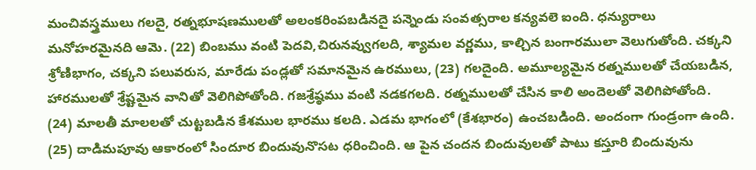మంచివస్త్రములు గలదై, రత్నభూషణములతో అలంకరింపబడినదై పన్నెండు సంవత్సరాల కన్యవలె ఐంది. ధన్యురాలు మనోహరమైనది ఆమె. (22) బింబము వంటి పెదవి,చిరునవ్వుగలది, శ్యామల వర్ణము, కాల్చిన బంగారములా వెలుగుతోంది. చక్కని శ్రోణిభాగం, చక్కని పలువరుస, మారేడు పండ్లతో సమానమైన ఉరములు, (23) గలదైంది. అమూల్యమైన రత్నములతో చేయబడిన, హారములతో శ్రేష్టమైన వానితో వెలిగిపోతోంది. గజశ్రేష్ఠము వంటి నడకగలది. రత్నములతో చేసిన కాలి అందెలతో వెలిగిపోతోంది. (24) మాలతీ మాలలతో చుట్టబడిన కేశముల భారము కలది. ఎడమ భాగంలో (కేశభారం) ఉంచబడింది. అందంగా గుండ్రంగా ఉంది. (25) దాడిమపూవు ఆకారంలో సిందూర బిందువునొసట ధరించింది. ఆ పైన చందన బిందువులతో పాటు కస్తూరి బిందువును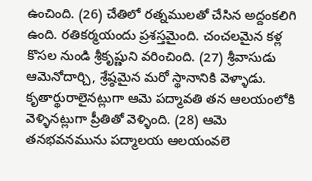ఉంచింది. (26) చేతిలో రత్నములతో చేసిన అద్దంకలిగి ఉంది. రతికర్మయందు ప్రశస్తమైంది. చంచలమైన కళ్ల కొసల నుండి శ్రీకృష్ణుని వరించింది. (27) శ్రీవాసుడు ఆమెనోదార్చి, శ్రేష్ఠమైన మరో స్థానానికి వెళ్ళాడు. కృతార్థురాలైనట్లుగా ఆమె పద్మావతి తన ఆలయంలోకి వెళ్ళినట్లుగా ప్రీతితో వెళ్ళింది. (28) ఆమె తనభవనమును పద్మాలయ ఆలయంవలె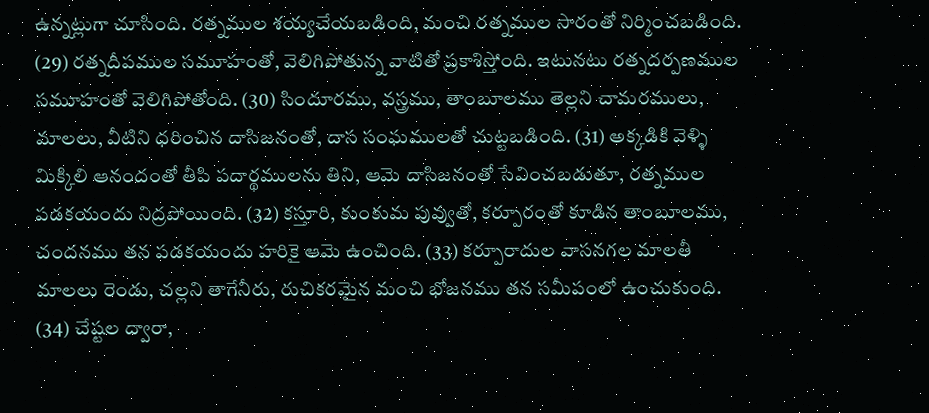ఉన్నట్లుగా చూసింది. రత్నముల శయ్యచేయబడింది, మంచి రత్నముల సారంతో నిర్మించబడింది. (29) రత్నదీపముల సమూహంతో, వెలిగిపోతున్న వాటితో ప్రకాశిస్తోంది. ఇటునటు రత్నదర్పణముల సమూహంతో వెలిగిపోతోంది. (30) సిందూరము, వస్త్రము, తాంబూలము తెల్లని చామరములు, మాలలు, వీటిని ధరించిన దాసిజనంతో, దాస సంఘములతో చుట్టబడింది. (31) అక్కడికి వెళ్ళి మిక్కిలి ఆనందంతో తీపి పదార్థములను తిని, ఆమె దాసిజనంతో సేవించబడుతూ, రత్నముల పడకయందు నిద్రపోయింది. (32) కస్తూరి, కుంకుమ పువ్వుతో, కర్పూరంతో కూడిన తాంబూలము, చందనము తన పడకయందు హరికై ఆమె ఉంచింది. (33) కర్పూరాదుల వాసనగల మాలతీ మాలలు రెండు, చల్లని తాగేనీరు, రుచికరమైన మంచి భోజనము తన సమీపంలో ఉంచుకుంది. (34) చేష్టల ద్వారా,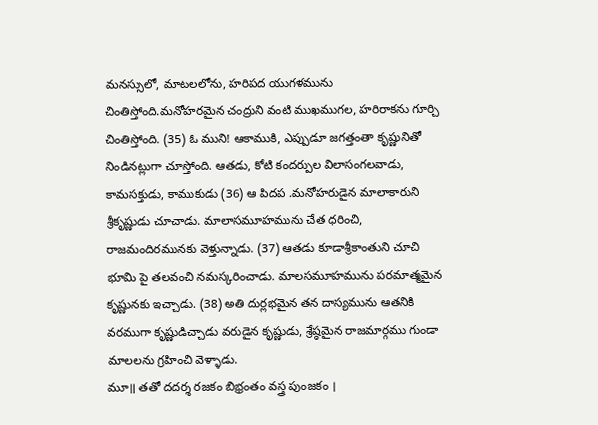మనస్సులో, మాటలలోను, హరిపద యుగళమును చింతిస్తోంది.మనోహరమైన చంద్రుని వంటి ముఖముగల, హరిరాకను గూర్చి చింతిస్తోంది. (35) ఓ ముని! ఆకాముకి, ఎప్పుడూ జగత్తంతా కృష్ణునితో నిండినట్లుగా చూస్తోంది. ఆతడు, కోటి కందర్పుల విలాసంగలవాడు, కామసక్తుడు, కాముకుడు (36) ఆ పిదప .మనోహరుడైన మాలాకారుని శ్రీకృష్ణుడు చూచాడు. మాలాసమూహమును చేత ధరించి, రాజమందిరమునకు వెళ్తున్నాడు. (37) ఆతడు కూడాశ్రీకాంతుని చూచి భూమి పై తలవంచి నమస్కరించాడు. మాలసమూహమును పరమాత్మమైన కృష్ణునకు ఇచ్చాడు. (38) అతి దుర్లభమైన తన దాస్యమును ఆతనికి వరముగా కృష్ణుడిచ్చాడు వరుడైన కృష్ణుడు, శ్రేష్ఠమైన రాజమార్గము గుండా మాలలను గ్రహించి వెళ్ళాడు.
మూ॥ తతో దదర్శ రజకం బిభ్రంతం వస్త్ర పుంజకం ।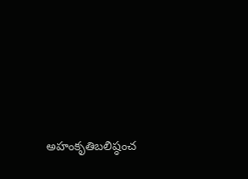అహంకృతిబలిష్ఠంచ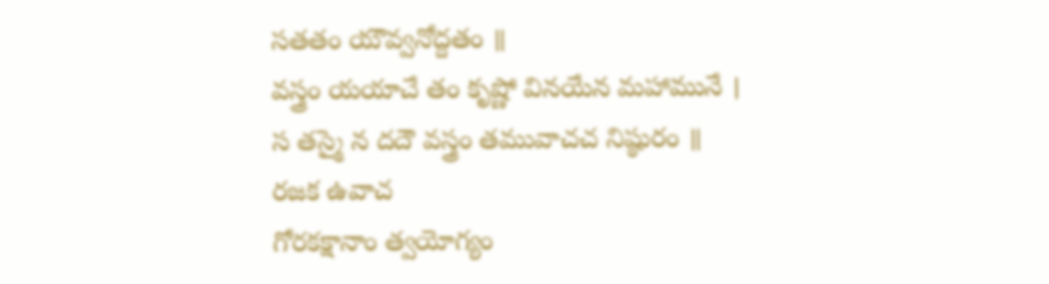సతతం యౌవ్వనోద్దతం ॥
వస్త్రం యయాచే తం కృష్ణో వినయేన మహామునే ।
స తస్మై న దదౌ వస్త్రం తమువాచచ నిష్ఠురం ॥
రజక ఉవాచ
గోరకక్షానాం త్వయోగ్యం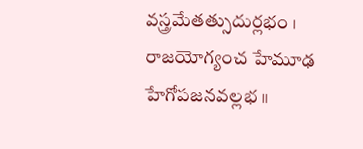వస్త్రమేతత్సుదుర్లభం ।
రాజయోగ్యంచ హేమూఢ హేగోపజనవల్లభ ॥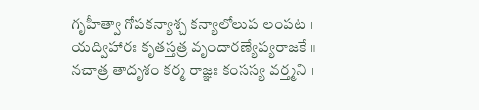గృహీత్వా గోపకన్యాశ్చ కన్యాలోలుప లంపట ।
యద్విహారః కృతస్తత్ర వృందారణ్యేప్యరాజకే ॥
నచాత్ర తాదృశం కర్మ రాజ్ఞః కంసస్య వర్త్మని ।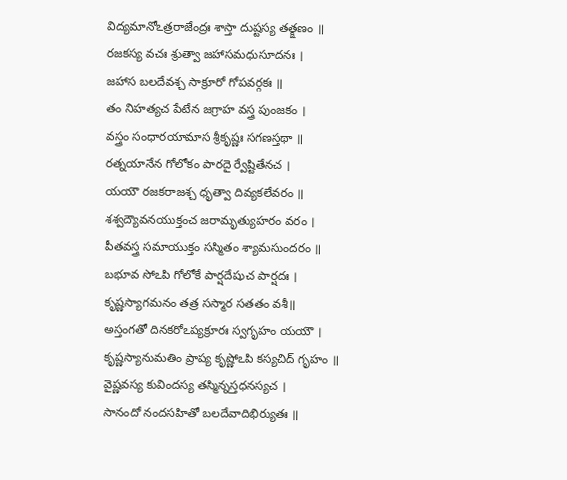విద్యమానోఽత్రరాజేంద్రః శాస్తా దుష్టస్య తత్క్షణం ॥
రజకస్య వచః శ్రుత్వా జహాసమధుసూదనః ।
జహాస బలదేవశ్చ సాక్రూరో గోపవర్గకః ॥
తం నిహత్యచ పేటేన జగ్రాహ వస్త్ర పుంజకం ।
వస్త్రం సంధారయామాస శ్రీకృష్ణః సగణస్తథా ॥
రత్నయానేన గోలోకం పారదై ర్వేష్టితేనచ ।
యయౌ రజకరాజశ్చ ధృత్వా దివ్యకలేవరం ॥
శశ్వద్యౌవనయుక్తంచ జరామృత్యుహరం వరం ।
పీతవస్త్ర సమాయుక్తం సస్మితం శ్యామసుందరం ॥
బభూవ సోఽపి గోలోకే పార్షదేషుచ పార్షదః ।
కృష్ణస్యాగమనం తత్ర సస్మార సతతం వశీ॥
అస్తంగతో దినకరోఽప్యక్రూరః స్వగృహం యయౌ ।
కృష్ణస్యానుమతిం ప్రాప్య కృష్ణోఽపి కస్యచిద్ గృహం ॥
వైష్ణవస్య కువిందస్య తస్మిన్నస్తధనస్యచ ।
సానందో నందసహితో బలదేవాదిభిర్యుతః ॥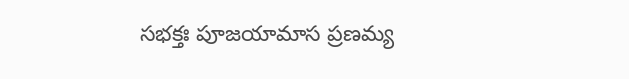సభక్తః పూజయామాస ప్రణమ్య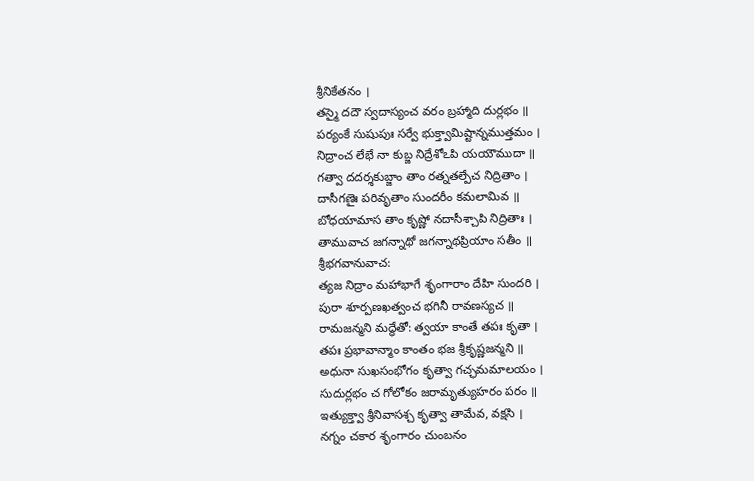శ్రీనికేతనం ।
తస్మై దదౌ స్వదాస్యంచ వరం బ్రహ్మాది దుర్లభం ॥
పర్యంకే సుషుపుః సర్వే భుక్త్వామిష్టాన్నముత్తమం ।
నిద్రాంచ లేభే నా కుబ్జ నిద్రేశోఽపి యయౌముదా ॥
గత్వా దదర్శకుబ్జాం తాం రత్నతల్పేచ నిద్రితాం ।
దాసీగణైః పరివృతాం సుందరీం కమలామివ ॥
బోధయామాస తాం కృష్ణో నదాసీశ్చాపి నిద్రితాః ।
తామువాచ జగన్నాథో జగన్నాథప్రియాం సతీం ॥
శ్రీభగవానువాచ:
త్యజ నిద్రాం మహాభాగే శృంగారాం దేహి సుందరి ।
పురా శూర్పణఖత్వంచ భగినీ రావణస్యచ ॥
రామజన్మని మద్ధేతో: త్వయా కాంతే తపః కృతా ।
తపః ప్రభావాన్మాం కాంతం భజ శ్రీకృష్ణజన్మని ॥
అధునా సుఖసంభోగం కృత్వా గచ్ఛమమాలయం ।
సుదుర్లభం చ గోలోకం జరామృత్యుహరం పరం ॥
ఇత్యుక్త్వా శ్రీనివాసశ్చ కృత్వా తామేవ, వక్షసి ।
నగ్నం చకార శృంగారం చుంబనం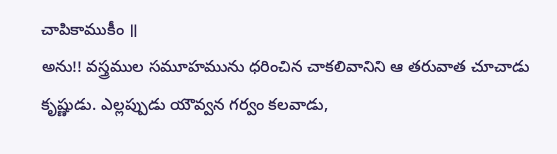చాపికాముకీం ॥
అను!! వస్త్రముల సమూహమును ధరించిన చాకలివానిని ఆ తరువాత చూచాడు కృష్ణుడు. ఎల్లప్పుడు యౌవ్వన గర్వం కలవాడు,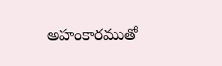అహంకారముతో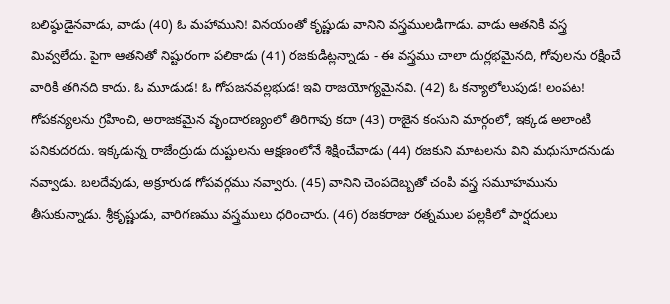బలిష్ఠుడైనవాడు, వాడు (40) ఓ మహాముని! వినయంతో కృష్ణుడు వానిని వస్త్రములడిగాడు. వాడు ఆతనికి వస్త్ర మివ్వలేదు. పైగా ఆతనితో నిష్టురంగా పలికాడు (41) రజకుడిట్లన్నాడు - ఈ వస్త్రము చాలా దుర్లభమైనది, గోవులను రక్షించే వారికి తగినది కాదు. ఓ మూడుడ! ఓ గోపజనవల్లభుడ! ఇవి రాజయోగ్యమైనవి. (42) ఓ కన్యాలోలుపుడ! లంపట! గోపకన్యలను గ్రహించి, అరాజకమైన వృందారణ్యంలో తిరిగావు కదా (43) రాజైన కంసుని మార్గంలో, ఇక్కడ అలాంటి పనికుదరదు. ఇక్కడున్న రాజేంద్రుడు దుష్టులను ఆక్షణంలోనే శిక్షించేవాడు (44) రజకుని మాటలను విని మధుసూదనుడు నవ్వాడు. బలదేవుడు, అక్రూరుడ గోపవర్గము నవ్వారు. (45) వానిని చెంపదెబ్బతో చంపి వస్త్ర సమూహమును తీసుకున్నాడు. శ్రీకృష్ణుడు, వారిగణము వస్త్రములు ధరించారు. (46) రజకరాజు రత్నముల పల్లకిలో పార్షదులు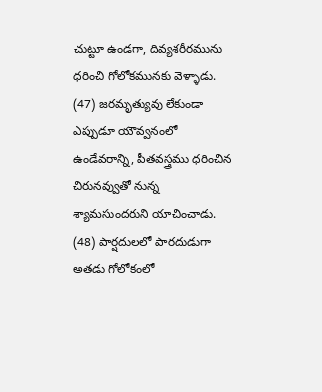చుట్టూ ఉండగా, దివ్యశరీరమును ధరించి గోలోకమునకు వెళ్ళాడు. (47) జరమృత్యువు లేకుండా ఎప్పుడూ యౌవ్వనంలో ఉండేవరాన్ని, పీతవస్త్రము ధరించిన చిరునవ్వుతో నున్న శ్యామసుందరుని యాచించాడు. (48) పార్షదులలో పారదుడుగా అతడు గోలోకంలో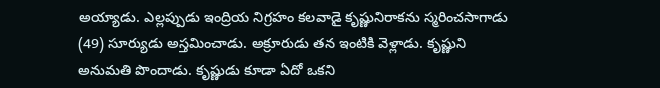అయ్యాడు. ఎల్లప్పుడు ఇంద్రియ నిగ్రహం కలవాడై కృష్ణునిరాకను స్మరించసాగాడు (49) సూర్యుడు అస్తమించాడు. అక్రూరుడు తన ఇంటికి వెళ్లాడు. కృష్ణుని అనుమతి పొందాడు. కృష్ణుడు కూడా ఏదో ఒకని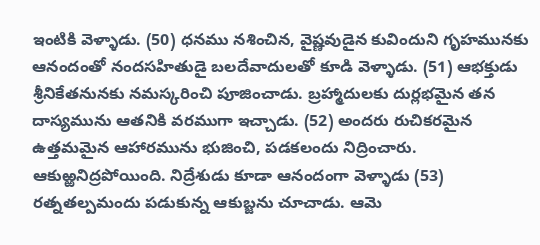ఇంటికి వెళ్ళాడు. (50) ధనము నశించిన, వైష్ణవుడైన కువిందుని గృహమునకు ఆనందంతో నందసహితుడై బలదేవాదులతో కూడి వెళ్ళాడు. (51) ఆభక్తుడు శ్రీనికేతనునకు నమస్కరించి పూజించాడు. బ్రహ్మాదులకు దుర్లభమైన తన దాస్యమును ఆతనికి వరముగా ఇచ్చాడు. (52) అందరు రుచికరమైన ఉత్తమమైన ఆహారమును భుజించి, పడకలందు నిద్రించారు. ఆకుఱ్ఱనిద్రపోయింది. నిద్రేశుడు కూడా ఆనందంగా వెళ్ళాడు (53) రత్నతల్పమందు పడుకున్న ఆకుబ్జను చూచాడు. ఆమె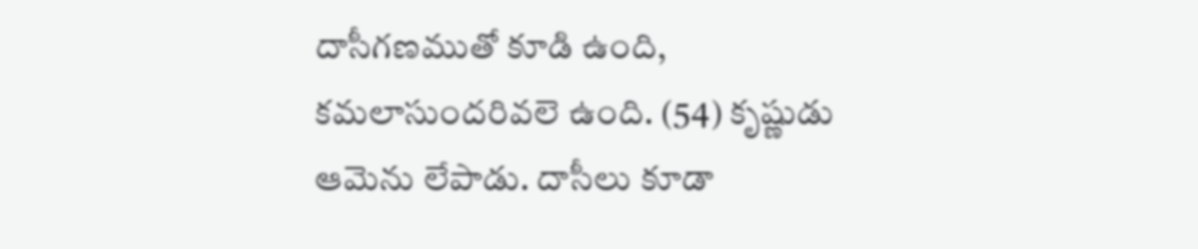దాసీగణముతో కూడి ఉంది, కమలాసుందరివలె ఉంది. (54) కృష్ణుడు ఆమెను లేపాడు. దాసీలు కూడా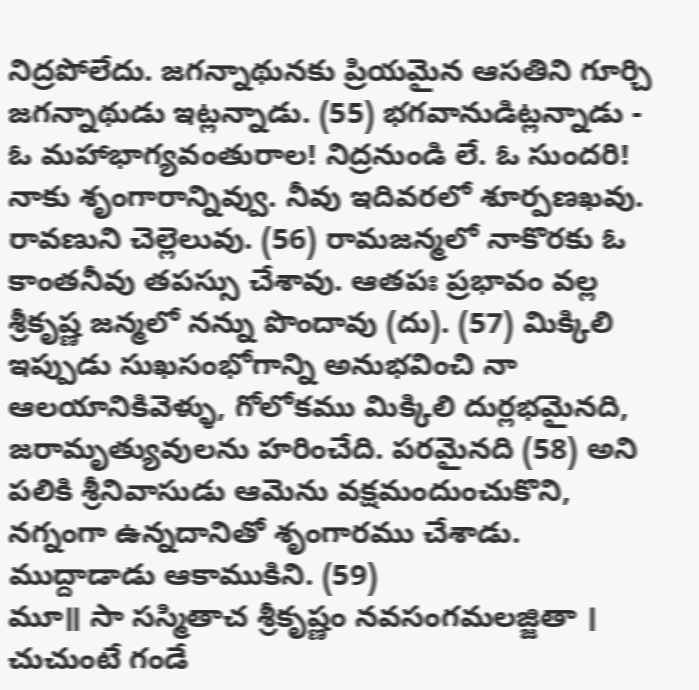నిద్రపోలేదు. జగన్నాథునకు ప్రియమైన ఆసతిని గూర్చి జగన్నాథుడు ఇట్లన్నాడు. (55) భగవానుడిట్లన్నాడు - ఓ మహాభాగ్యవంతురాల! నిద్రనుండి లే. ఓ సుందరి! నాకు శృంగారాన్నివ్వు. నీవు ఇదివరలో శూర్పణఖవు. రావణుని చెల్లెలువు. (56) రామజన్మలో నాకొరకు ఓ కాంతనీవు తపస్సు చేశావు. ఆతపః ప్రభావం వల్ల శ్రీకృష్ణ జన్మలో నన్ను పొందావు (దు). (57) మిక్కిలి ఇప్పుడు సుఖసంభోగాన్ని అనుభవించి నా ఆలయానికివెళ్ళు, గోలోకము మిక్కిలి దుర్లభమైనది, జరామృత్యువులను హరించేది. పరమైనది (58) అని పలికి శ్రీనివాసుడు ఆమెను వక్షమందుంచుకొని, నగ్నంగా ఉన్నదానితో శృంగారము చేశాడు. ముద్దాడాడు ఆకాముకిని. (59)
మూ॥ సా సస్మితాచ శ్రీకృష్ణం నవసంగమలజ్జితా ।
చుచుంటే గండే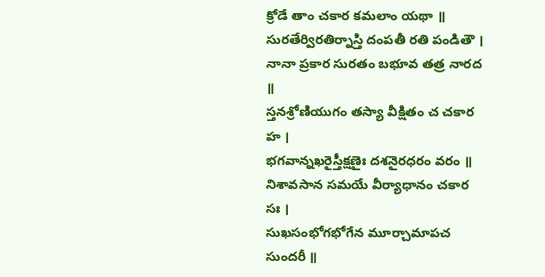క్రోడే తాం చకార కమలాం యథా ॥
సురతేర్విరతిర్నాస్తి దంపతీ రతి పండితౌ ।
నానా ప్రకార సురతం బభూవ తత్ర నారద ॥
స్తనశ్రోణియుగం తస్యా వీక్షితం చ చకార హ ।
భగవాన్నఖరైస్తీక్షణైః దశనైరధరం వరం ॥
నిశావసాన సమయే వీర్యాధానం చకార సః ।
సుఖసంభోగభోగేన మూర్చామాపచ సుందరీ ॥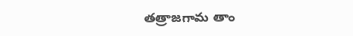తత్రాజగామ తాం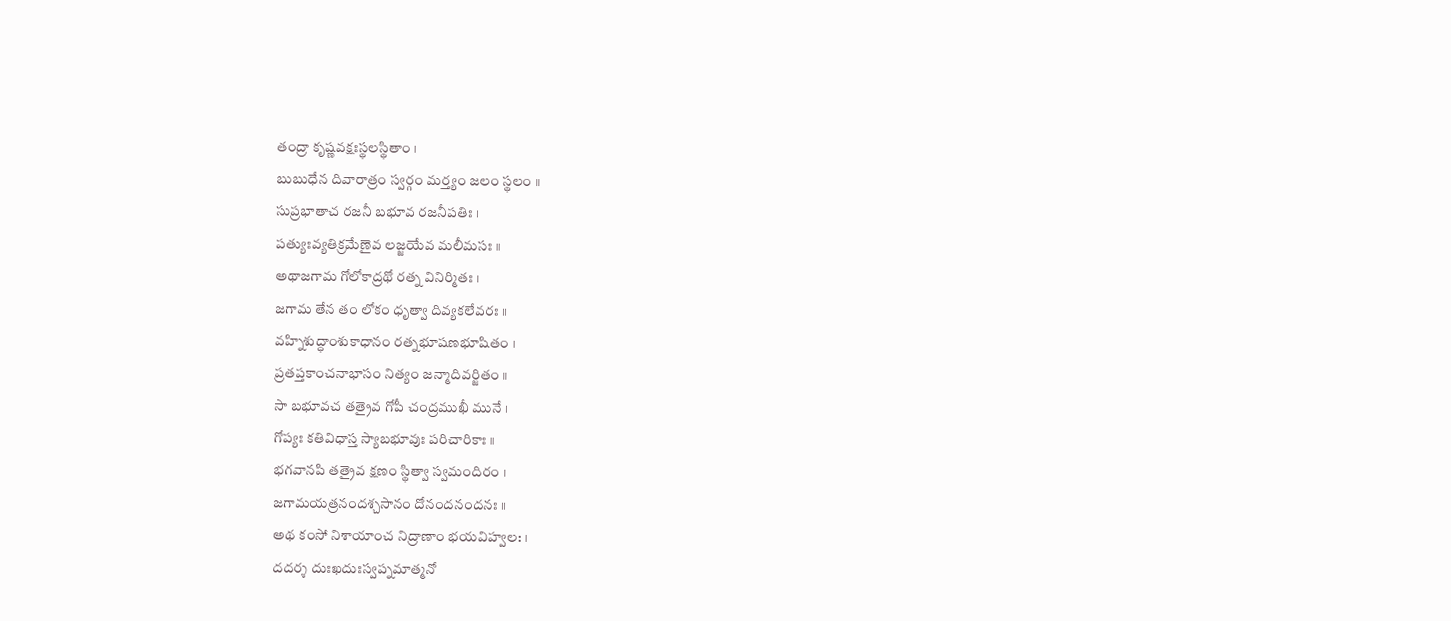తంద్రా కృష్ణవక్షఃస్థలస్థితాం ।
బుబుధేన దివారాత్రం స్వర్గం మర్త్యం జలం స్థలం ॥
సుప్రభాతాచ రజనీ బభూవ రజనీపతిః ।
పత్యుఃవ్యతిక్రమేణైవ లజ్జయేవ మలీమసః ॥
అథాజగామ గోలోకాద్రథో రత్న వినిర్మితః ।
జగామ తేన తం లోకం ధృత్వా దివ్యకలేవరః ॥
వహ్నిశుద్ధాంశుకాధానం రత్నభూషణభూషితం ।
ప్రతప్తకాంచనాభాసం నిత్యం జన్మాదివర్జితం ॥
సా బభూవచ తత్రైవ గోపీ చంద్రముఖీ మునే ।
గోప్యః కతివిధాస్త స్యాబభూవుః పరిచారికాః ॥
భగవానపి తత్రైవ క్షణం స్థిత్వా స్వమందిరం ।
జగామయత్రనందశ్చసానం దోనందనందనః ॥
అథ కంసో నిశాయాంచ నిద్రాణాం భయవిహ్వల: ।
దదర్శ దుఃఖదుఃస్వప్నమాత్మనో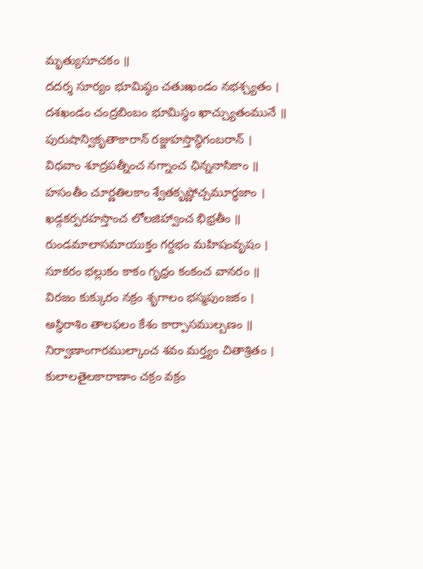మృత్యుసూచకం ॥
దదర్శ సూర్యం భూమిష్ఠం చతుఃఖండం నభశ్చ్యతం ।
దశఖండం చంద్రబింబం భూమిస్థం ఖాచ్చ్యుతంమునే ॥
పురుషాన్వికృతాకారాన్ రజ్జుహస్తాన్ధిగంబరాన్ ।
విధవాం శూద్రపత్నీంచ నగ్నాంచ ఛిన్ననాసికాం ॥
హసంతీం చూర్ణతిలకాం శ్వేతకృష్ణోచ్చమూర్ధజాం ।
ఖడ్గకర్పరహస్తాంచ లోలజిహ్వాంచ భిభ్రతీం ॥
రుండమాలాసమాయుక్తం గర్దభం మహిషంవృషం ।
సూకరం భల్లుకం కాకం గృధ్రం కంకంచ వానరం ॥
విరజం కుక్కురం నక్రం శృగాలం భస్మపుంజకం ।
అస్థిరాశిం తాలఫలం కేశం కార్పాసముల్బణం ॥
నిర్వాణాంగారముల్కాంచ శవం మర్త్యం చితాశ్రితం ।
కులాలతైలకారాణాం చక్రం వక్రం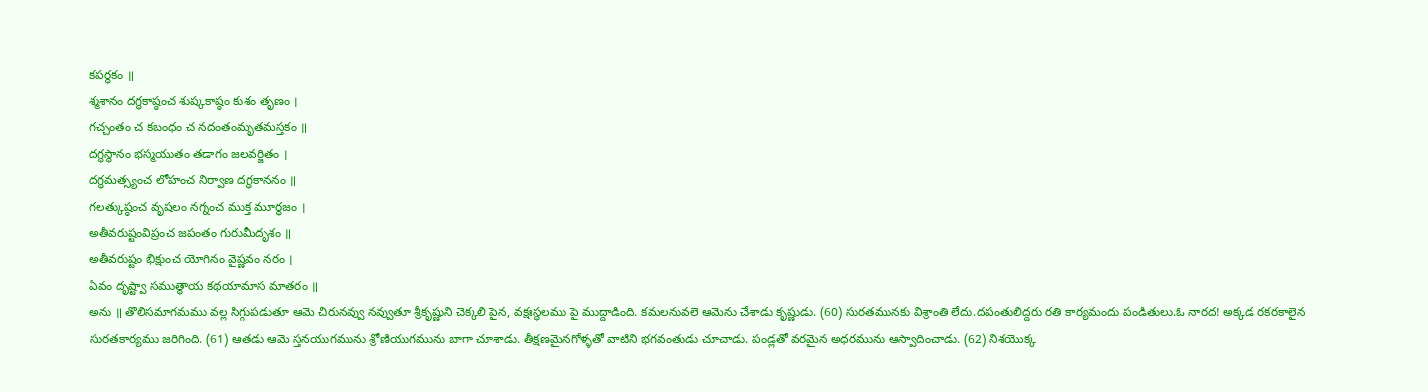కపర్ధకం ॥
శ్మశానం దగ్ధకాష్ఠంచ శుష్కకాష్ఠం కుశం తృణం ।
గచ్చంతం చ కబంధం చ నదంతంమృతమస్తకం ॥
దగ్ధస్థానం భస్మయుతం తడాగం జలవర్జితం ।
దగ్ధమత్స్యంచ లోహంచ నిర్వాణ దగ్ధకాననం ॥
గలత్కుష్ఠంచ వృషలం నగ్నంచ ముక్త మూర్ధజం ।
అతీవరుష్టంవిప్రంచ జపంతం గురుమీదృశం ॥
అతీవరుష్టం భిక్షుంచ యోగినం వైష్ణవం నరం ।
ఏవం దృష్ట్వా సముత్థాయ కథయామాస మాతరం ॥
అను ॥ తొలిసమాగమము వల్ల సిగ్గుపడుతూ ఆమె చిరునవ్వు నవ్వుతూ శ్రీకృష్ణుని చెక్కలి పైన, వక్షఃస్థలము పై ముద్దాడింది. కమలనువలె ఆమెను చేశాడు కృష్ణుడు. (60) సురతమునకు విశ్రాంతి లేదు.దపంతులిద్దరు రతి కార్యమందు పండితులు.ఓ నారద! అక్కడ రకరకాలైన సురతకార్యము జరిగింది. (61) ఆతడు ఆమె స్తనయుగమును శ్రోణియుగమును బాగా చూశాడు. తీక్షణమైనగోళ్ళతో వాటిని భగవంతుడు చూచాడు. పండ్లతో వరమైన అధరమును ఆస్వాదించాడు. (62) నిశయొక్క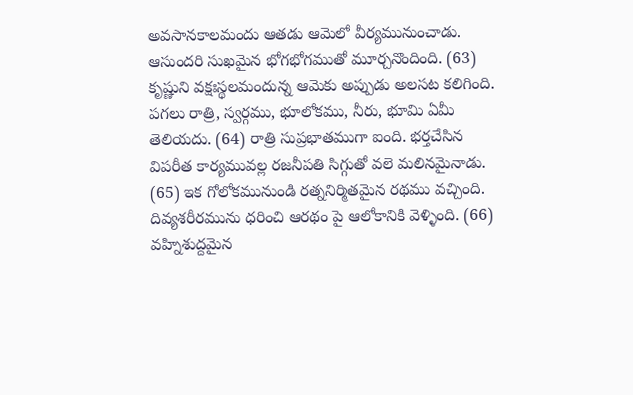అవసానకాలమందు ఆతడు ఆమెలో వీర్యమునుంచాడు. ఆసుందరి సుఖమైన భోగభోగముతో మూర్చనొందింది. (63) కృష్ణుని వక్షఃస్థలమందున్న ఆమెకు అప్పుడు అలసట కలిగింది. పగలు రాత్రి, స్వర్గము, భూలోకము, నీరు, భూమి ఏమీ తెలియదు. (64) రాత్రి సుప్రభాతముగా ఐంది. భర్తచేసిన విపరీత కార్యమువల్ల రజనీపతి సిగ్గుతో వలె మలినమైనాడు. (65) ఇక గోలోకమునుండి రత్ననిర్మితమైన రథము వచ్చింది. దివ్యశరీరమును ధరించి ఆరథం పై ఆలోకానికి వెళ్ళింది. (66) వహ్నిశుద్దమైన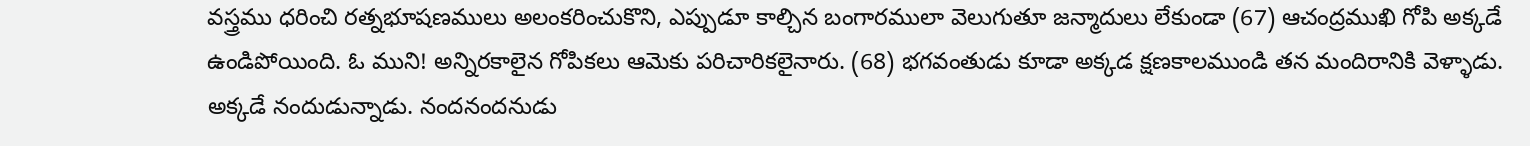వస్త్రము ధరించి రత్నభూషణములు అలంకరించుకొని, ఎప్పుడూ కాల్చిన బంగారములా వెలుగుతూ జన్మాదులు లేకుండా (67) ఆచంద్రముఖి గోపి అక్కడే ఉండిపోయింది. ఓ ముని! అన్నిరకాలైన గోపికలు ఆమెకు పరిచారికలైనారు. (68) భగవంతుడు కూడా అక్కడ క్షణకాలముండి తన మందిరానికి వెళ్ళాడు. అక్కడే నందుడున్నాడు. నందనందనుడు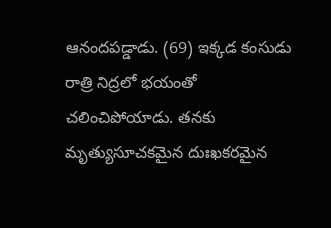ఆనందపడ్డాడు. (69) ఇక్కడ కంసుడు రాత్రి నిద్రలో భయంతో చలించిపోయాడు. తనకు మృత్యుసూచకమైన దుఃఖకరమైన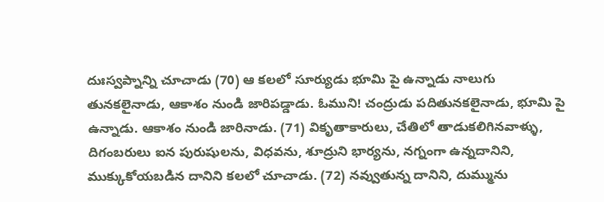దుఃస్వప్నాన్ని చూచాడు (70) ఆ కలలో సూర్యుడు భూమి పై ఉన్నాడు నాలుగు తునకలైనాడు, ఆకాశం నుండి జారిపడ్డాడు. ఓముని! చంద్రుడు పదితునకలైనాడు, భూమి పై ఉన్నాడు. ఆకాశం నుండి జారినాడు. (71) వికృతాకారులు, చేతిలో తాడుకలిగినవాళ్ళు, దిగంబరులు ఐన పురుషులను, విధవను, శూద్రుని భార్యను, నగ్నంగా ఉన్నదానిని, ముక్కుకోయబడిన దానిని కలలో చూచాడు. (72) నవ్వుతున్న దానిని, దుమ్మును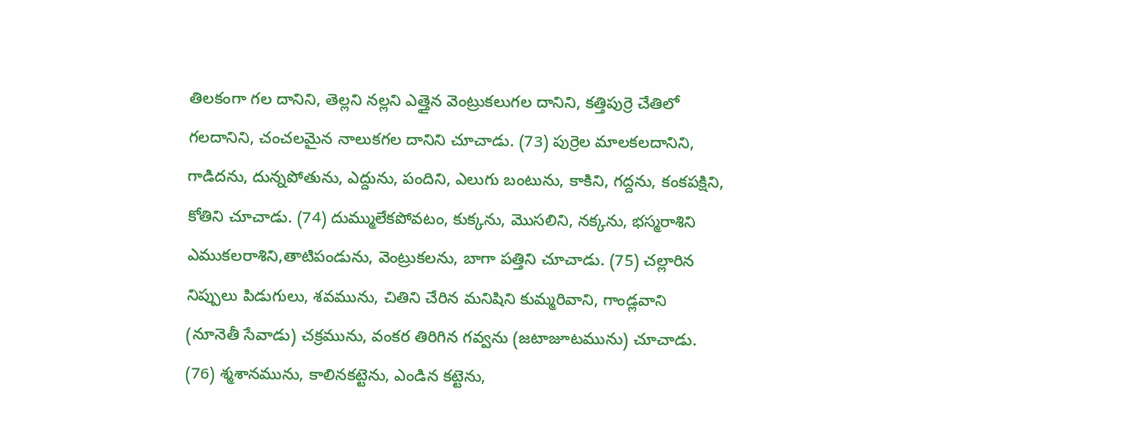తిలకంగా గల దానిని, తెల్లని నల్లని ఎత్తైన వెంట్రుకలుగల దానిని, కత్తిపుర్రె చేతిలో గలదానిని, చంచలమైన నాలుకగల దానిని చూచాడు. (73) పుర్రెల మాలకలదానిని, గాడిదను, దున్నపోతును, ఎద్దును, పందిని, ఎలుగు బంటును, కాకిని, గద్దను, కంకపక్షిని, కోతిని చూచాడు. (74) దుమ్ములేకపోవటం, కుక్కను, మొసలిని, నక్కను, భస్మరాశిని ఎముకలరాశిని,తాటిపండును, వెంట్రుకలను, బాగా పత్తిని చూచాడు. (75) చల్లారిన నిప్పులు పిడుగులు, శవమును, చితిని చేరిన మనిషిని కుమ్మరివాని, గాండ్లవాని (నూనెతీ సేవాడు) చక్రమును, వంకర తిరిగిన గవ్వను (జటాజూటమును) చూచాడు. (76) శ్మశానమును, కాలినకట్టెను, ఎండిన కట్టెను,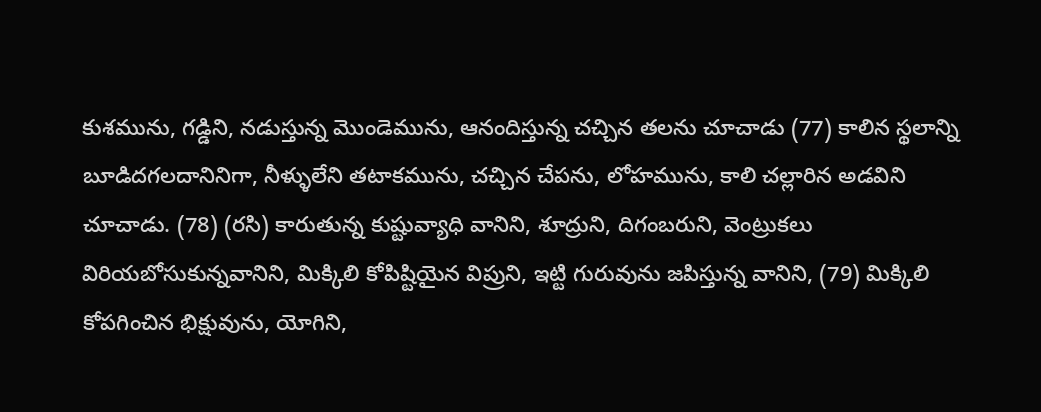కుశమును, గడ్డిని, నడుస్తున్న మొండెమును, ఆనందిస్తున్న చచ్చిన తలను చూచాడు (77) కాలిన స్థలాన్ని బూడిదగలదానినిగా, నీళ్ళులేని తటాకమును, చచ్చిన చేపను, లోహమును, కాలి చల్లారిన అడవిని చూచాడు. (78) (రసి) కారుతున్న కుష్టువ్యాధి వానిని, శూద్రుని, దిగంబరుని, వెంట్రుకలు విరియబోసుకున్నవానిని, మిక్కిలి కోపిష్టియైన విప్రుని, ఇట్టి గురువును జపిస్తున్న వానిని, (79) మిక్కిలి కోపగించిన భిక్షువును, యోగిని,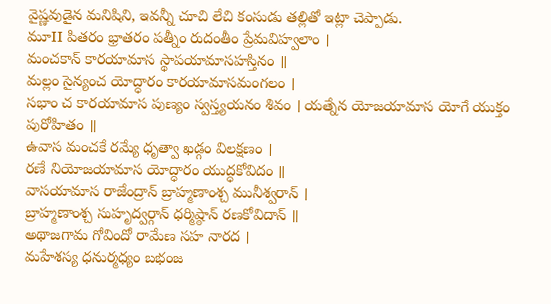వైష్ణవుడైన మనిషిని, ఇవన్నీ చూచి లేచి కంసుడు తల్లితో ఇట్లా చెప్పాడు.
మూII పితరం భ్రాతరం పత్నీం రుదంతీం ప్రేమవిహ్వలాం ।
మంచకాన్ కారయామాస స్థాపయామాసహస్తినం ॥
మల్లం సైన్యంచ యోద్ధారం కారయామాసమంగలం ।
సభాం చ కారయామాస పుణ్యం స్వస్త్యయనం శివం । యత్నేన యోజయామాస యోగే యుక్తం పురోహితం ॥
ఉవాస మంచకే రమ్యే ధృత్వా ఖడ్గం విలక్షణం ।
రణే నియోజయామాస యోద్ధారం యుద్ధకోవిదం ॥
వాసయామాస రాజేంద్రాన్ బ్రాహ్మణాంశ్చ మునీశ్వరాన్ ।
బ్రాహ్మణాంశ్చ సుహృద్వర్గాన్ ధర్మిష్ఠాన్ రణకోవిదాన్ ॥
అథాజగామ గోవిందో రామేణ సహ నారద ।
మహేశస్య ధనుర్మధ్యం బభంజ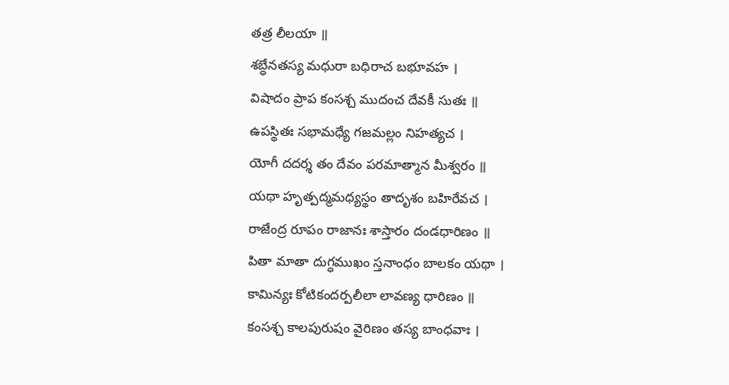తత్ర లీలయా ॥
శబ్ధేనతస్య మధురా బధిరాచ బభూవహ ।
విషాదం ప్రాప కంసశ్చ ముదంచ దేవకీ సుతః ॥
ఉపస్థితః సభామధ్యే గజమల్లం నిహత్యచ ।
యోగీ దదర్శ తం దేవం పరమాత్మాన మీశ్వరం ॥
యథా హృత్పద్మమధ్యస్థం తాదృశం బహిరేవచ ।
రాజేంద్ర రూపం రాజానః శాస్తారం దండధారిణం ॥
పితా మాతా దుగ్ధముఖం స్తనాంధం బాలకం యథా ।
కామిన్యః కోటికందర్పలీలా లావణ్య ధారిణం ॥
కంసశ్చ కాలపురుషం వైరిణం తస్య బాంధవాః ।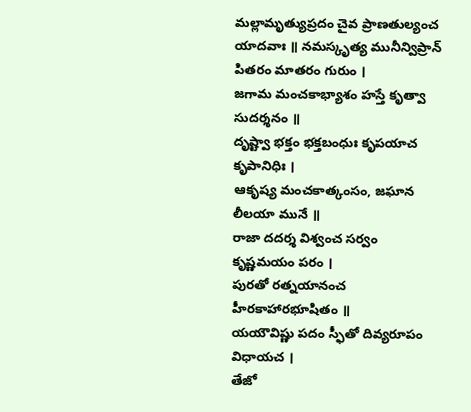మల్లామృత్యుప్రదం చైవ ప్రాణతుల్యంచ యాదవాః ॥ నమస్కృత్య మునీన్విప్రాన్ పితరం మాతరం గురుం ।
జగామ మంచకాభ్యాశం హస్తే కృత్వా సుదర్శనం ॥
దృష్ట్వా భక్తం భక్తబంధుః కృపయాచ కృపానిధిః ।
ఆకృష్య మంచకాత్కంసం, జఘాన లీలయా మునే ॥
రాజా దదర్శ విశ్వంచ సర్వం కృష్ణమయం పరం ।
పురతో రత్నయానంచ హీరకాహారభూషితం ॥
యయౌవిష్ణు పదం స్ఫీతో దివ్యరూపం విధాయచ ।
తేజో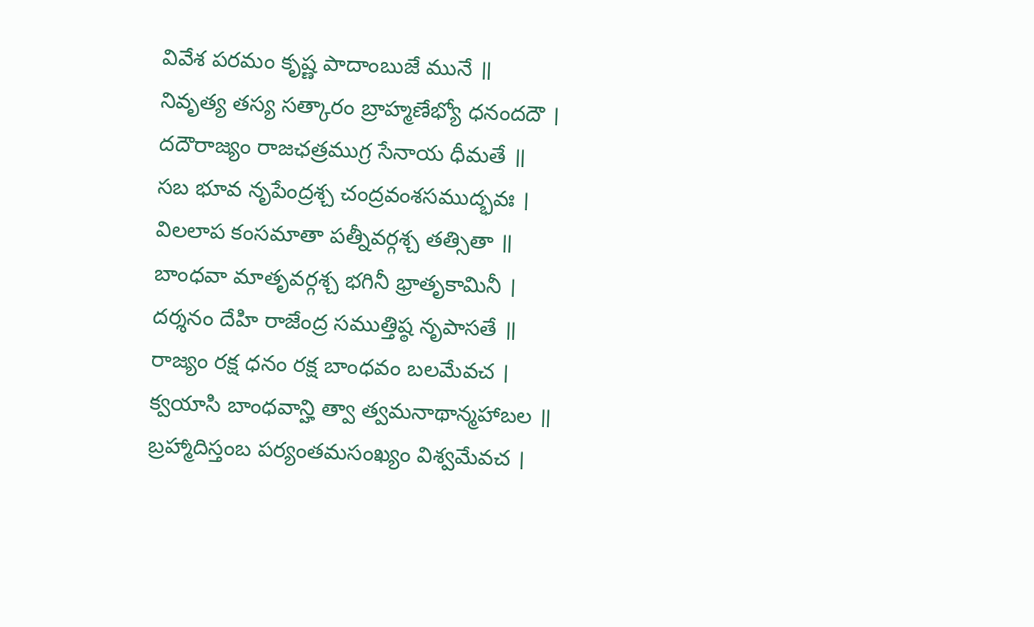వివేశ పరమం కృష్ణ పాదాంబుజే మునే ॥
నివృత్య తస్య సత్కారం బ్రాహ్మణేభ్యో ధనందదౌ ।
దదౌరాజ్యం రాజఛత్రముగ్ర సేనాయ ధీమతే ॥
సబ భూవ నృపేంద్రశ్చ చంద్రవంశసముద్భవః ।
విలలాప కంసమాతా పత్నీవర్గశ్చ తత్సితా ॥
బాంధవా మాతృవర్గశ్చ భగినీ భ్రాతృకామినీ ।
దర్శనం దేహి రాజేంద్ర సముత్తిష్ఠ నృపాసతే ॥
రాజ్యం రక్ష ధనం రక్ష బాంధవం బలమేవచ ।
క్వయాసి బాంధవాన్హి త్వా త్వమనాథాన్మహాబల ॥
బ్రహ్మాదిస్తంబ పర్యంతమసంఖ్యం విశ్వమేవచ ।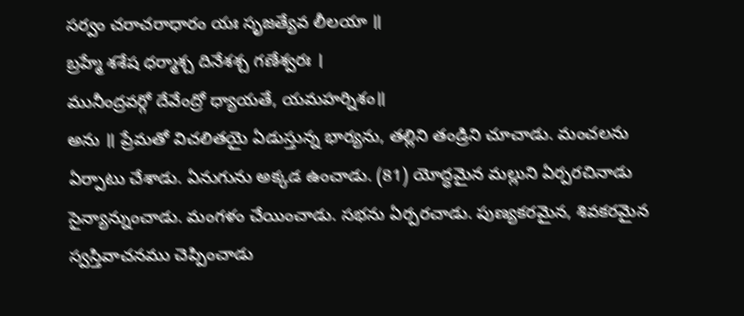సర్వం చరాచరాధారం యః సృజత్యేవ లీలయా ॥
బ్రహ్మే శశేష ధర్మాశ్చ దినేశశ్చ గణేశ్వరః ।
మునీంద్రవర్గో దేవేంద్రో ధ్యాయతే, యమహర్నిశం॥
అను ॥ ప్రేమతో విచలితయై ఏడుస్తున్న భార్యను, తల్లిని తండ్రిని చూచాడు. మంచలను ఏర్పాటు చేశాడు. ఏనుగును అక్కడ ఉంచాడు. (81) యోద్ధమైన మల్లుని ఏర్పరచినాడు సైన్యాన్నుంచాడు. మంగళం చేయించాడు. సభను ఏర్పరచాడు. పుణ్యకరమైన, శివకరమైన స్వస్తివాచనము చెప్పించాడు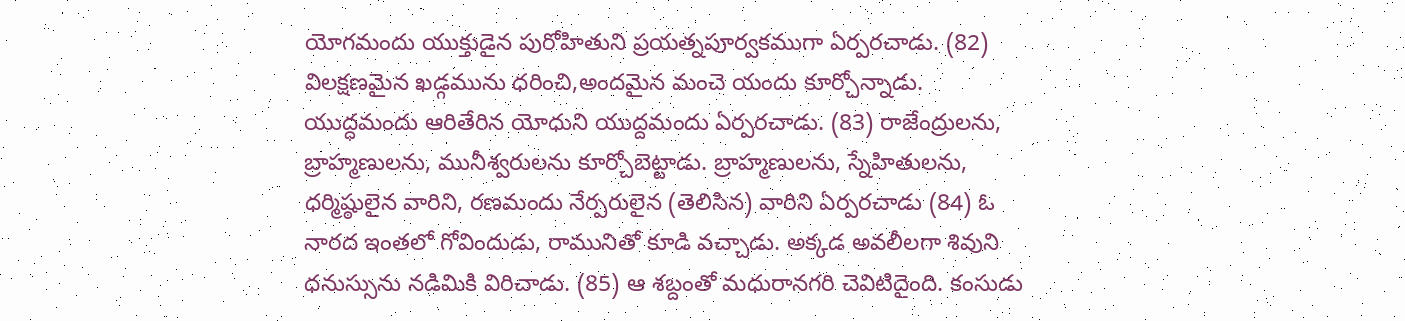యోగమందు యుక్తుడైన పురోహితుని ప్రయత్నపూర్వకముగా ఏర్పరచాడు. (82) విలక్షణమైన ఖడ్గమును ధరించి,అందమైన మంచె యందు కూర్చోన్నాడు. యుద్ధమందు ఆరితేరిన యోధుని యుద్దమందు ఏర్పరచాడు. (83) రాజేంద్రులను, బ్రాహ్మణులను, మునీశ్వరులను కూర్చోబెట్టాడు. బ్రాహ్మణులను, స్నేహితులను, ధర్మిష్ఠులైన వారిని, రణమందు నేర్పరులైన (తెలిసిన) వారిని ఏర్పరచాడు (84) ఓ నారద ఇంతలో గోవిందుడు, రామునితో కూడి వచ్చాడు. అక్కడ అవలీలగా శివుని ధనుస్సును నడిమికి విరిచాడు. (85) ఆ శబ్దంతో మధురానగరి చెవిటిదైంది. కంసుడు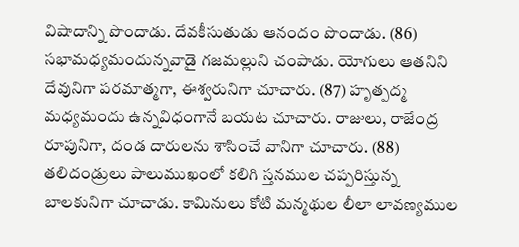విషాదాన్ని పొందాడు. దేవకీసుతుడు ఆనందం పొందాడు. (86) సభామధ్యమందున్నవాడై గజమల్లుని చంపాడు. యోగులు ఆతనిని దేవునిగా పరమాత్మగా, ఈశ్వరునిగా చూచారు. (87) హృత్పద్మ మధ్యమందు ఉన్నవిధంగానే బయట చూచారు. రాజులు, రాజేంద్ర రూపునిగా, దండ దారులను శాసించే వానిగా చూచారు. (88) తలిదండ్రులు పాలుముఖంలో కలిగి స్తనముల చప్పరిస్తున్న బాలకునిగా చూచాడు. కామినులు కోటి మన్మథుల లీలా లావణ్యముల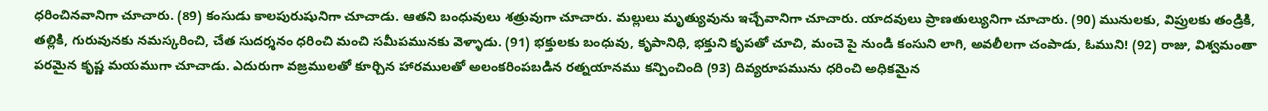ధరించినవానిగా చూచారు. (89) కంసుడు కాలపురుషునిగా చూచాడు. ఆతని బంధువులు శత్రువుగా చూచారు. మల్లులు మృత్యువును ఇచ్చేవానిగా చూచారు. యాదవులు ప్రాణతుల్యునిగా చూచారు. (90) మునులకు, విప్రులకు తండ్రికి, తల్లికి, గురువునకు నమస్కరించి, చేత సుదర్శనం ధరించి మంచి సమీపమునకు వెళ్ళాడు. (91) భక్తులకు బంధువు, కృపానిధి, భక్తుని కృపతో చూచి, మంచె పై నుండి కంసుని లాగి, అవలీలగా చంపాడు, ఓముని! (92) రాజు, విశ్వమంతా పరమైన కృష్ణ మయముగా చూచాడు. ఎదురుగా వజ్రములతో కూర్చిన హారములతో అలంకరింపబడిన రత్నయానము కన్పించింది (93) దివ్యరూపమును ధరించి అధికమైన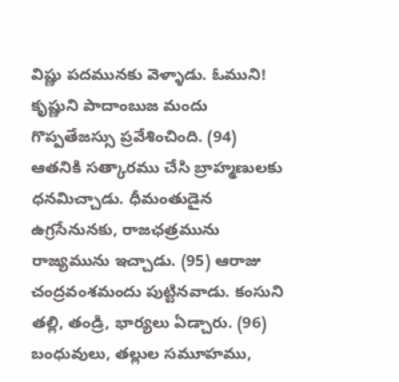విష్ణు పదమునకు వెళ్ళాడు. ఓముని! కృష్ణుని పాదాంబుజ మందు గొప్పతేజస్సు ప్రవేశించింది. (94) ఆతనికి సత్కారము చేసి బ్రాహ్మణులకు ధనమిచ్చాడు. ధీమంతుడైన ఉగ్రసేనునకు, రాజఛత్రమును రాజ్యమును ఇచ్చాడు. (95) ఆరాజు చంద్రవంశమందు పుట్టినవాడు. కంసుని తల్లి, తండ్రి, భార్యలు ఏడ్చారు. (96) బంధువులు, తల్లుల సమూహము,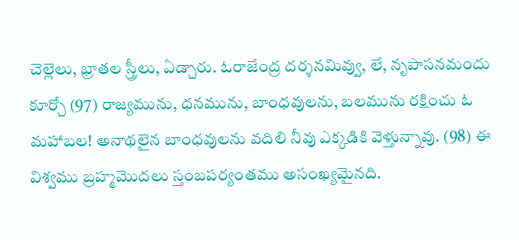చెల్లెలు, భ్రాతల స్త్రీలు, ఏడ్చారు. ఓరాజేంద్ర దర్శనమివ్వు, లే, నృపాసనమందు కూర్చో (97) రాజ్యమును, ధనమును, బాంధవులను, బలమును రక్షించు ఓ మహాబల! అనాథలైన బాంధవులను వదిలి నీవు ఎక్కడికి వెళ్తున్నావు. (98) ఈ విశ్వము బ్రహ్మమొదలు స్తంబపర్యంతము అసంఖ్యమైనది.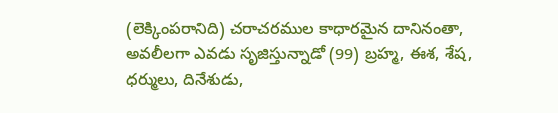(లెక్కింపరానిది) చరాచరముల కాధారమైన దానినంతా, అవలీలగా ఎవడు సృజిస్తున్నాడో (99) బ్రహ్మ, ఈశ, శేష, ధర్ములు, దినేశుడు,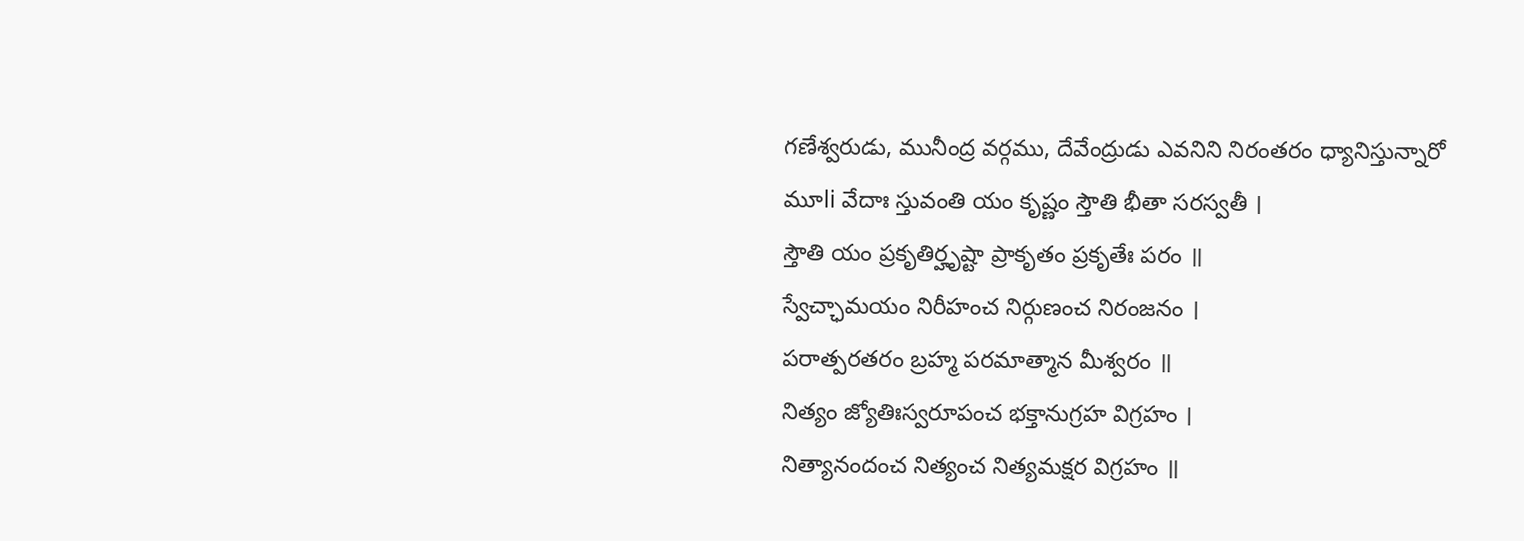గణేశ్వరుడు, మునీంద్ర వర్గము, దేవేంద్రుడు ఎవనిని నిరంతరం ధ్యానిస్తున్నారో
మూli వేదాః స్తువంతి యం కృష్ణం స్తౌతి భీతా సరస్వతీ ।
స్తౌతి యం ప్రకృతిర్హృష్టా ప్రాకృతం ప్రకృతేః పరం ॥
స్వేచ్ఛామయం నిరీహంచ నిర్గుణంచ నిరంజనం ।
పరాత్పరతరం బ్రహ్మ పరమాత్మాన మీశ్వరం ॥
నిత్యం జ్యోతిఃస్వరూపంచ భక్తానుగ్రహ విగ్రహం ।
నిత్యానందంచ నిత్యంచ నిత్యమక్షర విగ్రహం ॥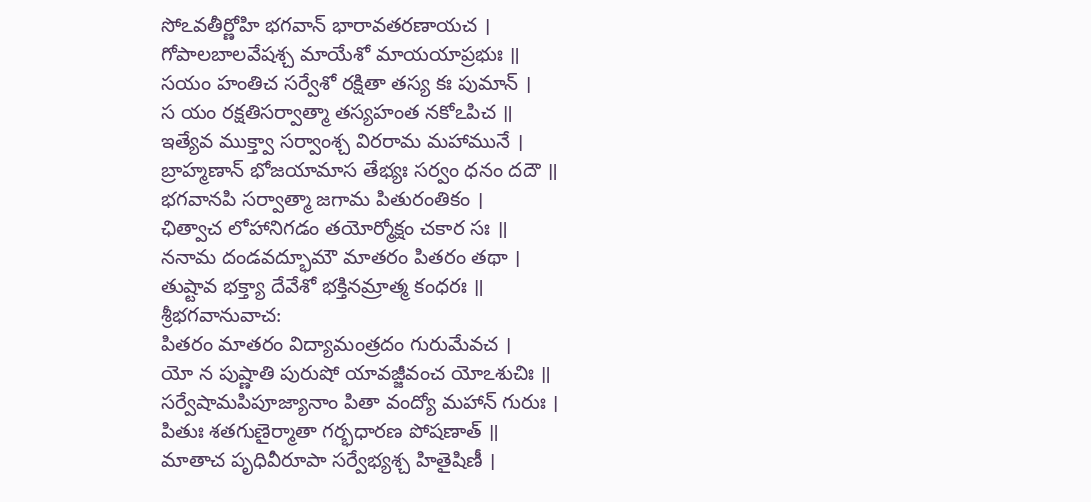సోఽవతీర్ణోహి భగవాన్ భారావతరణాయచ ।
గోపాలబాలవేషశ్చ మాయేశో మాయయాప్రభుః ॥
సయం హంతిచ సర్వేశో రక్షితా తస్య కః పుమాన్ ।
స యం రక్షతిసర్వాత్మా తస్యహంత నకోఽపిచ ॥
ఇత్యేవ ముక్త్వా సర్వాంశ్చ విరరామ మహామునే ।
బ్రాహ్మణాన్ భోజయామాస తేభ్యః సర్వం ధనం దదౌ ॥
భగవానపి సర్వాత్మా జగామ పితురంతికం ।
ఛిత్వాచ లోహానిగడం తయోర్మోక్షం చకార సః ॥
ననామ దండవద్భూమౌ మాతరం పితరం తథా ।
తుష్టావ భక్త్యా దేవేశో భక్తినమ్రాత్మ కంధరః ॥
శ్రీభగవానువాచ:
పితరం మాతరం విద్యామంత్రదం గురుమేవచ ।
యో న పుష్ణాతి పురుషో యావజ్జీవంచ యోఽశుచిః ॥
సర్వేషామపిపూజ్యానాం పితా వంద్యో మహాన్ గురుః ।
పితుః శతగుణైర్మాతా గర్భధారణ పోషణాత్ ॥
మాతాచ పృధివీరూపా సర్వేభ్యశ్చ హితైషిణీ ।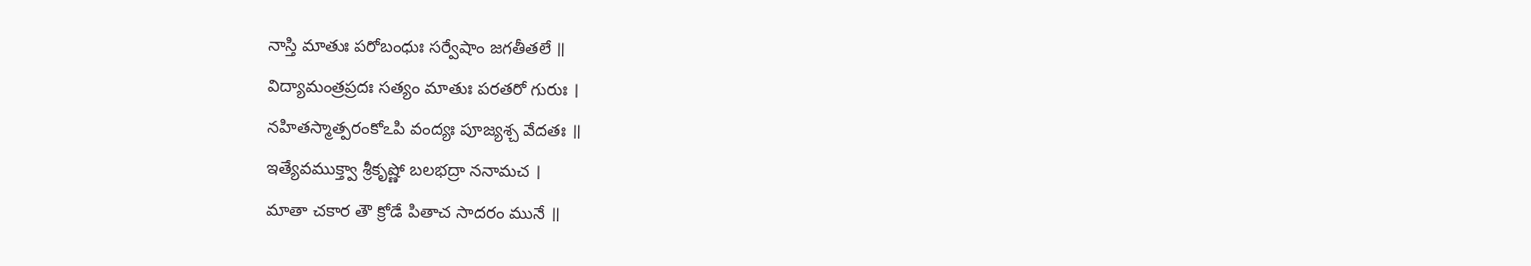నాస్తి మాతుః పరోబంధుః సర్వేషాం జగతీతలే ॥
విద్యామంత్రప్రదః సత్యం మాతుః పరతరో గురుః ।
నహితస్మాత్పరంకోఽపి వంద్యః పూజ్యశ్చ వేదతః ॥
ఇత్యేవముక్త్వా శ్రీకృష్ణో బలభద్రా ననామచ ।
మాతా చకార తౌ క్రోడే పితాచ సాదరం మునే ॥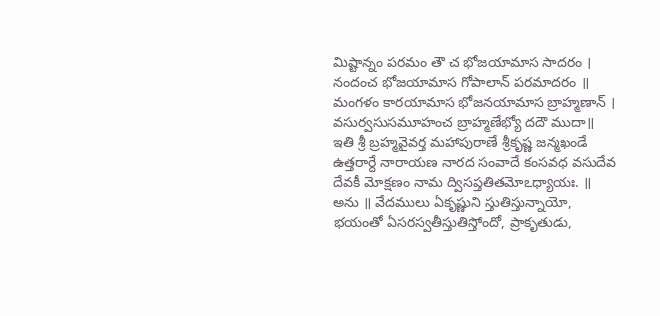మిష్టాన్నం పరమం తౌ చ భోజయామాస సాదరం ।
నందంచ భోజయామాస గోపాలాన్ పరమాదరం ॥
మంగళం కారయామాస భోజనయామాస బ్రాహ్మణాన్ ।
వసుర్వసుసమూహంచ బ్రాహ్మణేభ్యో దదౌ ముదా॥
ఇతి శ్రీ బ్రహ్మవైవర్త మహాపురాణే శ్రీకృష్ణ జన్మఖండే ఉత్తరార్దే నారాయణ నారద సంవాదే కంసవధ వసుదేవ దేవకీ మోక్షణం నామ ద్విసప్తతితమోఽధ్యాయః. ॥
అను ॥ వేదములు ఏకృష్ణుని స్తుతిస్తున్నాయో, భయంతో ఏసరస్వతీస్తుతిస్తోందో, ప్రాకృతుడు,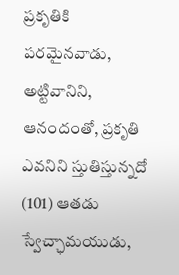ప్రకృతికి పరమైనవాడు, అట్టివానిని, ఆనందంతో, ప్రకృతి ఎవనిని స్తుతిస్తున్నదో (101) ఆతడు స్వేచ్ఛామయుడు,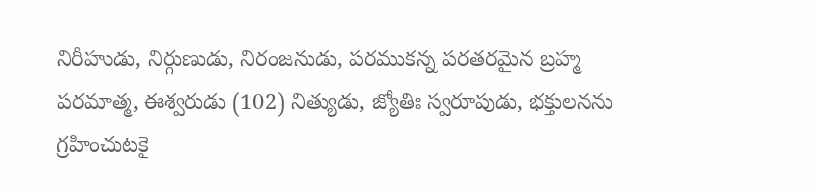నిరీహుడు, నిర్గుణుడు, నిరంజనుడు, పరముకన్న పరతరమైన బ్రహ్మ పరమాత్మ, ఈశ్వరుడు (102) నిత్యుడు, జ్యోతిః స్వరూపుడు, భక్తులనను గ్రహించుటకై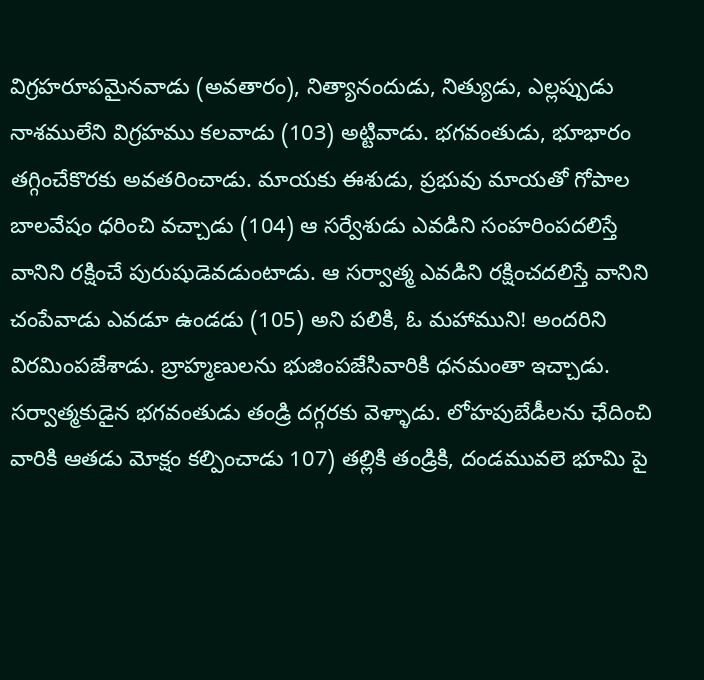విగ్రహరూపమైనవాడు (అవతారం), నిత్యానందుడు, నిత్యుడు, ఎల్లప్పుడు నాశములేని విగ్రహము కలవాడు (103) అట్టివాడు. భగవంతుడు, భూభారం తగ్గించేకొరకు అవతరించాడు. మాయకు ఈశుడు, ప్రభువు మాయతో గోపాల బాలవేషం ధరించి వచ్చాడు (104) ఆ సర్వేశుడు ఎవడిని సంహరింపదలిస్తే వానిని రక్షించే పురుషుడెవడుంటాడు. ఆ సర్వాత్మ ఎవడిని రక్షించదలిస్తే వానిని చంపేవాడు ఎవడూ ఉండడు (105) అని పలికి, ఓ మహాముని! అందరిని విరమింపజేశాడు. బ్రాహ్మణులను భుజింపజేసివారికి ధనమంతా ఇచ్చాడు. సర్వాత్మకుడైన భగవంతుడు తండ్రి దగ్గరకు వెళ్ళాడు. లోహపుబేడీలను ఛేదించి వారికి ఆతడు మోక్షం కల్పించాడు 107) తల్లికి తండ్రికి, దండమువలె భూమి పై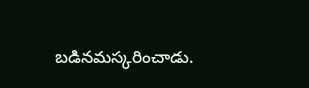బడినమస్కరించాడు.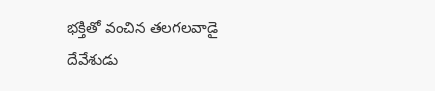భక్తితో వంచిన తలగలవాడై దేవేశుడు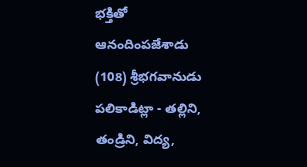భక్తితో ఆనందింపజేశాడు (108) శ్రీభగవానుడు పలికాడిట్లా - తల్లిని, తండ్రిని, విద్య,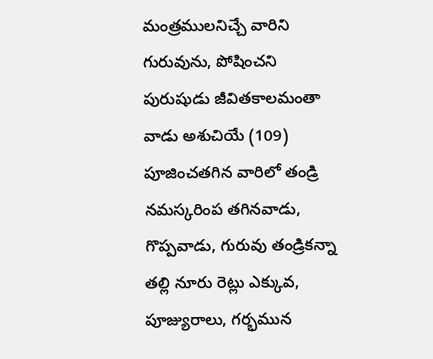మంత్రములనిచ్చే వారిని గురువును, పోషించని పురుషుడు జీవితకాలమంతా వాడు అశుచియే (109) పూజించతగిన వారిలో తండ్రి నమస్కరింప తగినవాడు, గొప్పవాడు, గురువు తండ్రికన్నా తల్లి నూరు రెట్లు ఎక్కువ, పూజ్యురాలు, గర్భమున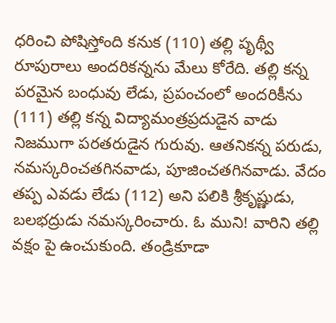ధరించి పోషిస్తోంది కనుక (110) తల్లి పృథ్వీ రూపురాలు అందరికన్నను మేలు కోరేది. తల్లి కన్న పరమైన బంధువు లేడు, ప్రపంచంలో అందరికీను (111) తల్లి కన్న విద్యామంత్రప్రదుడైన వాడు నిజముగా పరతరుడైన గురువు. ఆతనికన్న పరుడు, నమస్కరించతగినవాడు, పూజించతగినవాడు. వేదం తప్ప ఎవడు లేడు (112) అని పలికి శ్రీకృష్ణుడు, బలభద్రుడు నమస్కరించారు. ఓ ముని! వారిని తల్లి వక్షం పై ఉంచుకుంది. తండ్రికూడా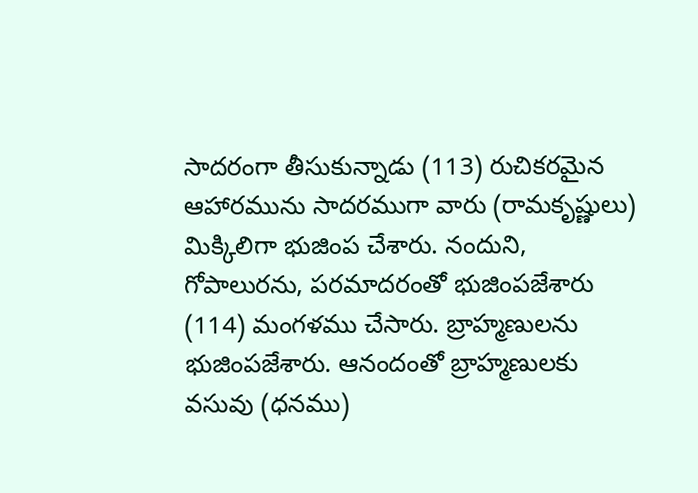సాదరంగా తీసుకున్నాడు (113) రుచికరమైన ఆహారమును సాదరముగా వారు (రామకృష్ణులు) మిక్కిలిగా భుజింప చేశారు. నందుని, గోపాలురను, పరమాదరంతో భుజింపజేశారు (114) మంగళము చేసారు. బ్రాహ్మణులను భుజింపజేశారు. ఆనందంతో బ్రాహ్మణులకు వసువు (ధనము)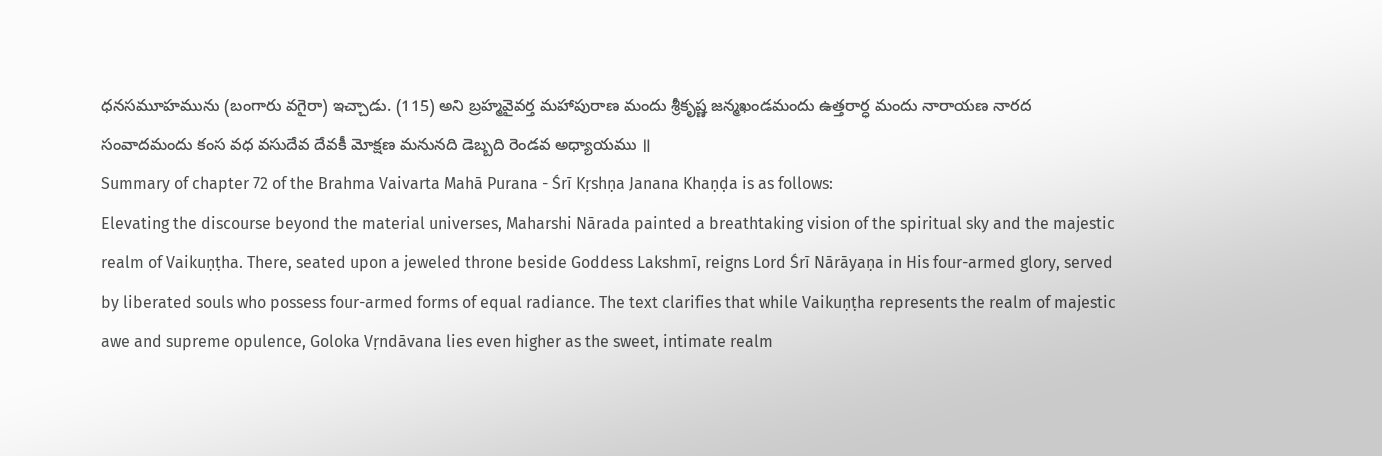ధనసమూహమును (బంగారు వగైరా) ఇచ్చాడు. (115) అని బ్రహ్మవైవర్త మహాపురాణ మందు శ్రీకృష్ణ జన్మఖండమందు ఉత్తరార్ధ మందు నారాయణ నారద సంవాదమందు కంస వధ వసుదేవ దేవకీ మోక్షణ మనునది డెబ్బది రెండవ అధ్యాయము ॥
Summary of chapter 72 of the Brahma Vaivarta Mahā Purana - Śrī Kṛshṇa Janana Khaṇḍa is as follows:
Elevating the discourse beyond the material universes, Maharshi Nārada painted a breathtaking vision of the spiritual sky and the majestic realm of Vaikuṇṭha. There, seated upon a jeweled throne beside Goddess Lakshmī, reigns Lord Śrī Nārāyaṇa in His four-armed glory, served by liberated souls who possess four-armed forms of equal radiance. The text clarifies that while Vaikuṇṭha represents the realm of majestic awe and supreme opulence, Goloka Vṛndāvana lies even higher as the sweet, intimate realm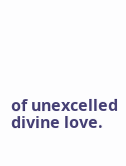of unexcelled divine love.